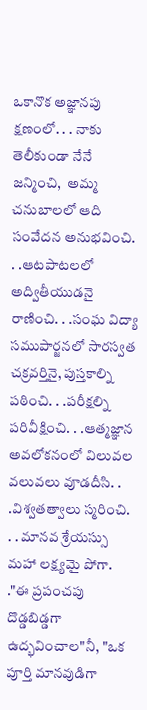ఒకానొక అజ్ఞానపు క్షణంలో. . . నాకు తెలీకుండా నేనే జన్మించి,  అమ్మ చనుబాలలో ఆది సంవేదన అనుభవించి. . .ఆటపాటలలో అద్వితీయుడనై రాణించి. . .సంఘ విద్యా సముపార్జనలో సారస్వత చక్రవర్తినై, పుస్తకాల్ని పఠించి. . .పరీక్షల్ని పరివీక్షించి. . .ఆత్మజ్ఞాన అవలోకనంలో విలువల వలువలు వూడదీసి. . .విశ్వతత్వాలు స్మరించి. . . మానవ శ్రేయస్సు మహా లక్ష్యమై పోగా. ."ఈ ప్రపంచపు దొడ్డబిడ్డగా ఉద్భవించాల"నీ, "ఒక పూర్తి మానవుడిగా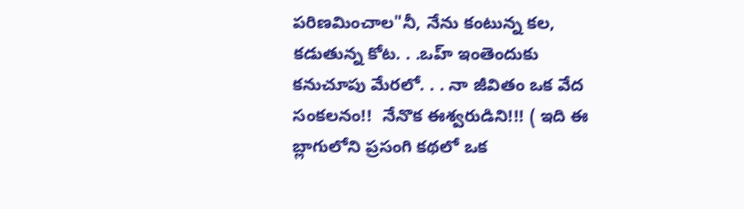పరిణమించాల"నీ, నేను కంటున్న కల,  కడుతున్న కోట. . .ఒహ్ ఇంతెందుకు కనుచూపు మేరలో. . . నా జీవితం ఒక వేద సంకలనం!!  నేనొక ఈశ్వరుడిని!!! ( ఇది ఈ బ్లాగులోని ప్రసంగి కథలో ఒక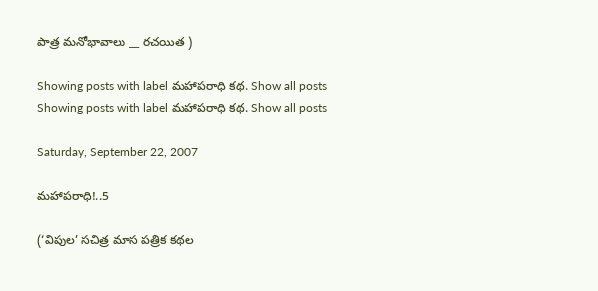పాత్ర మనోభావాలు __ రచయిత )

Showing posts with label మహాపరాధి కథ. Show all posts
Showing posts with label మహాపరాధి కథ. Show all posts

Saturday, September 22, 2007

మహాపరాధి!..5

(‘విపుల’ సచిత్ర మాస పత్రిక కథల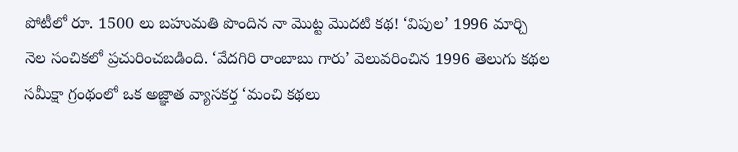పోటీలో రూ. 1500 లు బహుమతి పొందిన నా మొట్ట మొదటి కథ! ‘విపుల’ 1996 మార్చి నెల సంచికలో ప్రచురించబడింది. ‘వేదగిరి రాంబాబు గారు’ వెలువరించిన 1996 తెలుగు కథల సమీక్షా గ్రంథంలో ఒక అజ్ఞాత వ్యాసకర్త ‘మంచి కథలు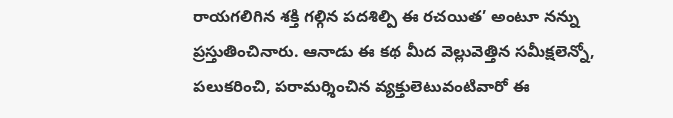రాయగలిగిన శక్తి గల్గిన పదశిల్పి ఈ రచయిత’ అంటూ నన్ను ప్రస్తుతించినారు. ఆనాడు ఈ కథ మీద వెల్లువెత్తిన సమీక్షలెన్నో, పలుకరించి, పరామర్శించిన వ్యక్తులెటువంటివారో ఈ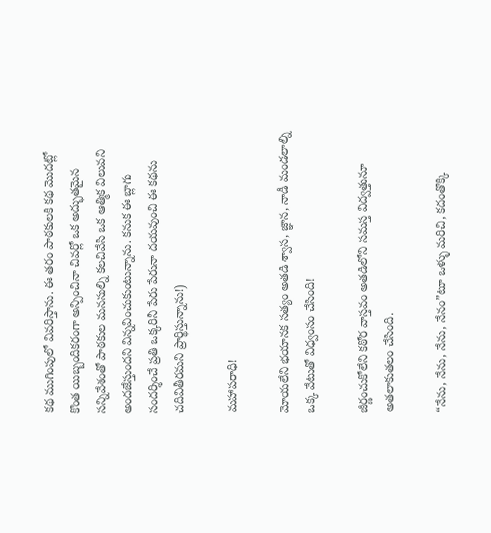కథ ముగింపులో వివరిస్తాను. ఈ తరం పాఠకులకి కథ మొదట్లో కొంత యిబ్బందికరంగా అన్పించినా చివర్లో ఒక అద్భుతమైన సన్నివేశంతో పాఠకుల మనసుల్ని కలచివేసి ఒక ఆత్మిక విలువని అందజేస్తుందని విన్నవించుకుంటున్నాను. కనుక ఈ బ్లాగు సందర్శించే ప్రతి ఒక్కరినీ పేరు పేరునా దయవుంచి ఈ కథను చదివితీరమని ప్రార్థిస్తున్నాను!)

మహాపరాధి!

మోయలేని భయానక సత్యం అతడి శ్వాస, జ్ఞాన, నాడీ మండలాల్ని ఒక్క వేటుతో విధ్వంసం చేసింది!

జీర్ణంచుకోలేని కఠోర వాస్తవం అతడిలోని సమస్త విద్వత్తునూ అతలాకుతలం చేసింది.

“నేను, నేను, నేను, నేనం”టూ ఒళ్ళు మరిచి, కదంతొక్కి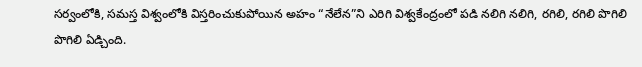సర్వంలోకి, సమస్త విశ్వంలోకి విస్తరించుకుపోయిన అహం “నేలేన”ని ఎరిగి విశ్వకేంద్రంలో పడి నలిగి నలిగి, రగిలి, రగిలి పొగిలి పొగిలి ఏడ్చింది.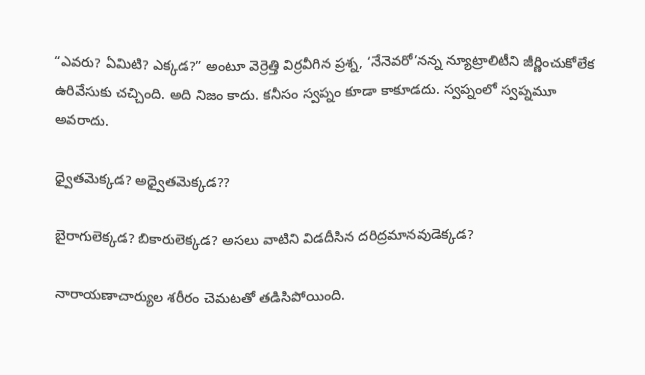“ఎవరు? ఏమిటి? ఎక్కడ?” అంటూ వెర్రెత్తి విర్రవీగిన ప్రశ్న, ‘నేనెవరో’నన్న న్యూట్రాలిటీని జీర్ణించుకోలేక ఉరివేసుకు చచ్చింది. అది నిజం కాదు. కనీసం స్వప్నం కూడా కాకూడదు. స్వప్నంలో స్వప్నమూ అవరాదు.

ధ్వైతమెక్కడ? అధ్వైతమెక్కడ??

బైరాగులెక్కడ? బికారులెక్కడ? అసలు వాటిని విడదీసిన దరిద్రమానవుడెక్కడ?

నారాయణాచార్యుల శరీరం చెమటతో తడిసిపోయింది.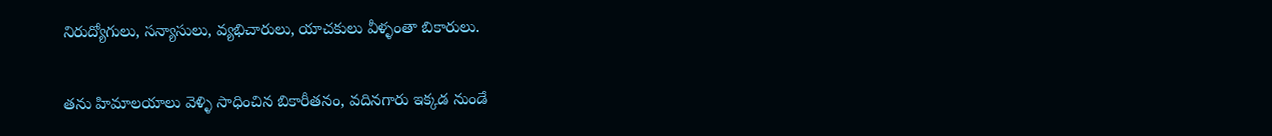నిరుద్యోగులు, సన్యాసులు, వ్యభిచారులు, యాచకులు వీళ్ళంతా బికారులు.

తను హిమాలయాలు వెళ్ళి సాధించిన బికారీతనం, వదినగారు ఇక్కడ నుండే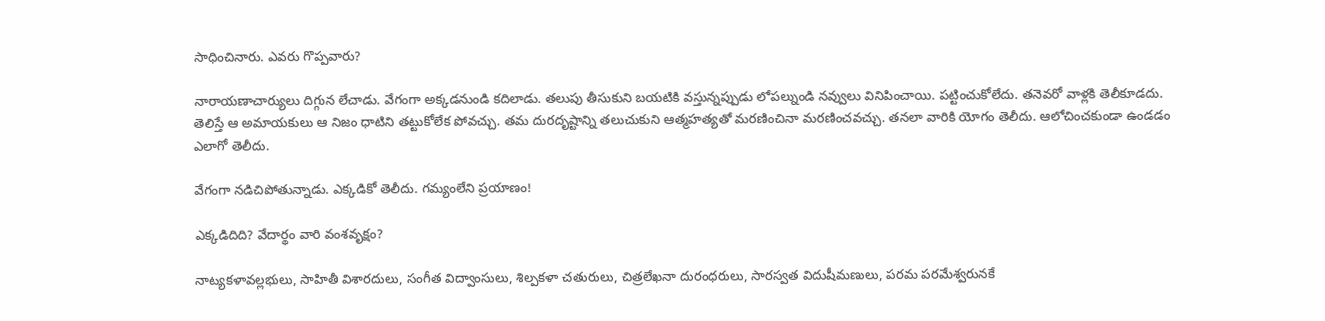సాధించినారు. ఎవరు గొప్పవారు?

నారాయణాచార్యులు దిగ్గున లేచాడు. వేగంగా అక్కడనుండి కదిలాడు. తలుపు తీసుకుని బయటికి వస్తున్నప్పుడు లోపల్నుండి నవ్వులు వినిపించాయి. పట్టించుకోలేదు. తనెవరో వాళ్లకి తెలీకూడదు. తెలిస్తే ఆ అమాయకులు ఆ నిజం ధాటిని తట్టుకోలేక పోవచ్చు. తమ దురదృష్టాన్ని తలుచుకుని ఆత్మహత్యతో మరణించినా మరణించవచ్చు. తనలా వారికి యోగం తెలీదు. ఆలోచించకుండా ఉండడం ఎలాగో తెలీదు.

వేగంగా నడిచిపోతున్నాడు. ఎక్కడికో తెలీదు. గమ్యంలేని ప్రయాణం!

ఎక్కడిదిది? వేదార్థం వారి వంశవృక్షం?

నాట్యకళావల్లభులు, సాహితీ విశారదులు, సంగీత విద్వాంసులు, శిల్పకళా చతురులు, చిత్రలేఖనా దురంధరులు, సారస్వత విదుషీమణులు, పరమ పరమేశ్వరునకే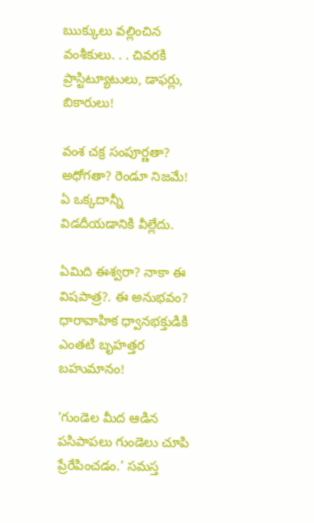ఋక్కులు వల్లించిన వంశీకులు. . . చివరకి ప్రాస్టిట్యూటులు, డాఫర్లు, బికారులు!

వంశ చక్ర సంపూర్ణతా? అధోగతా? రెండూ నిజమే! ఏ ఒక్కదాన్నీ విడదీయడానికి వీల్లేదు.

ఏమిది ఈశ్వరా? నాకా ఈ విషపాత్ర?. ఈ అనుభవం? ధారావాహిక ధ్వానభక్తుడికి ఎంతటి బృహత్తర బహుమానం!

‘గుండెల మీద ఆడిన పసిపాపలు గుండెలు చూపి ప్రేరేపించడం.’ సమస్త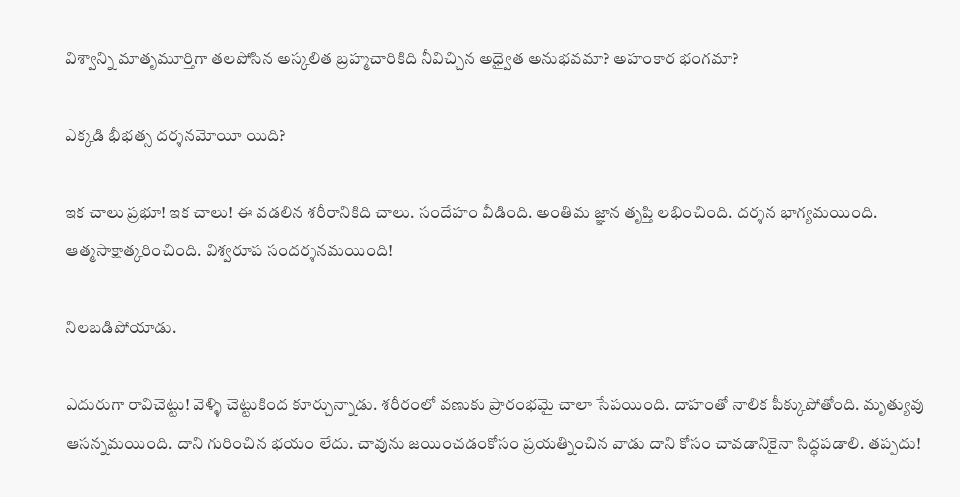విశ్వాన్ని మాతృమూర్తిగా తలపోసిన అస్కలిత బ్రహ్మచారికిది నీవిచ్చిన అధ్వైత అనుభవమా? అహంకార భంగమా?

ఎక్కడి భీభత్స దర్శనమోయీ యిది?

ఇక చాలు ప్రభూ! ఇక చాలు! ఈ వడలిన శరీరానికిది చాలు. సందేహం వీడింది. అంతిమ జ్ఞాన తృప్తి లభించింది. దర్శన భాగ్యమయింది. ఆత్మసాక్షాత్కరించింది. విశ్వరూప సందర్శనమయింది!

నిలబడిపోయాడు.

ఎదురుగా రావిచెట్టు! వెళ్ళి చెట్టుకింద కూర్చున్నాడు. శరీరంలో వణుకు ప్రారంభమై చాలా సేపయింది. దాహంతో నాలిక పీక్కుపోతోంది. మృత్యువు ఆసన్నమయింది. దాని గురించిన భయం లేదు. చావును జయించడంకోసం ప్రయత్నించిన వాడు దాని కోసం చావడానికైనా సిద్ధపడాలి. తప్పదు!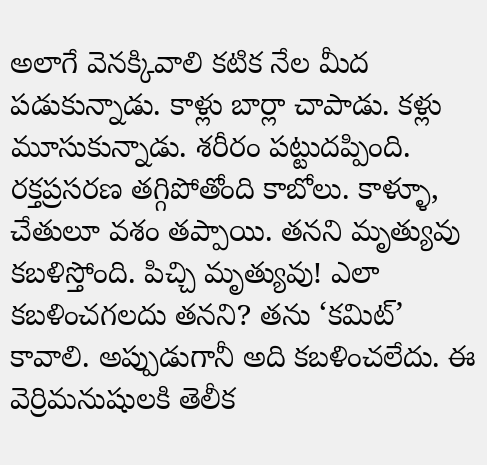అలాగే వెనక్కివాలి కటిక నేల మీద పడుకున్నాడు. కాళ్లు బార్లా చాపాడు. కళ్లు మూసుకున్నాడు. శరీరం పట్టుదప్పింది. రక్తప్రసరణ తగ్గిపోతోంది కాబోలు. కాళ్ళూ, చేతులూ వశం తప్పాయి. తనని మృత్యువు కబళిస్తోంది. పిచ్చి మృత్యువు! ఎలా కబళించగలదు తనని? తను ‘కమిట్’ కావాలి. అప్పుడుగానీ అది కబళించలేదు. ఈ వెర్రిమనుషులకి తెలీక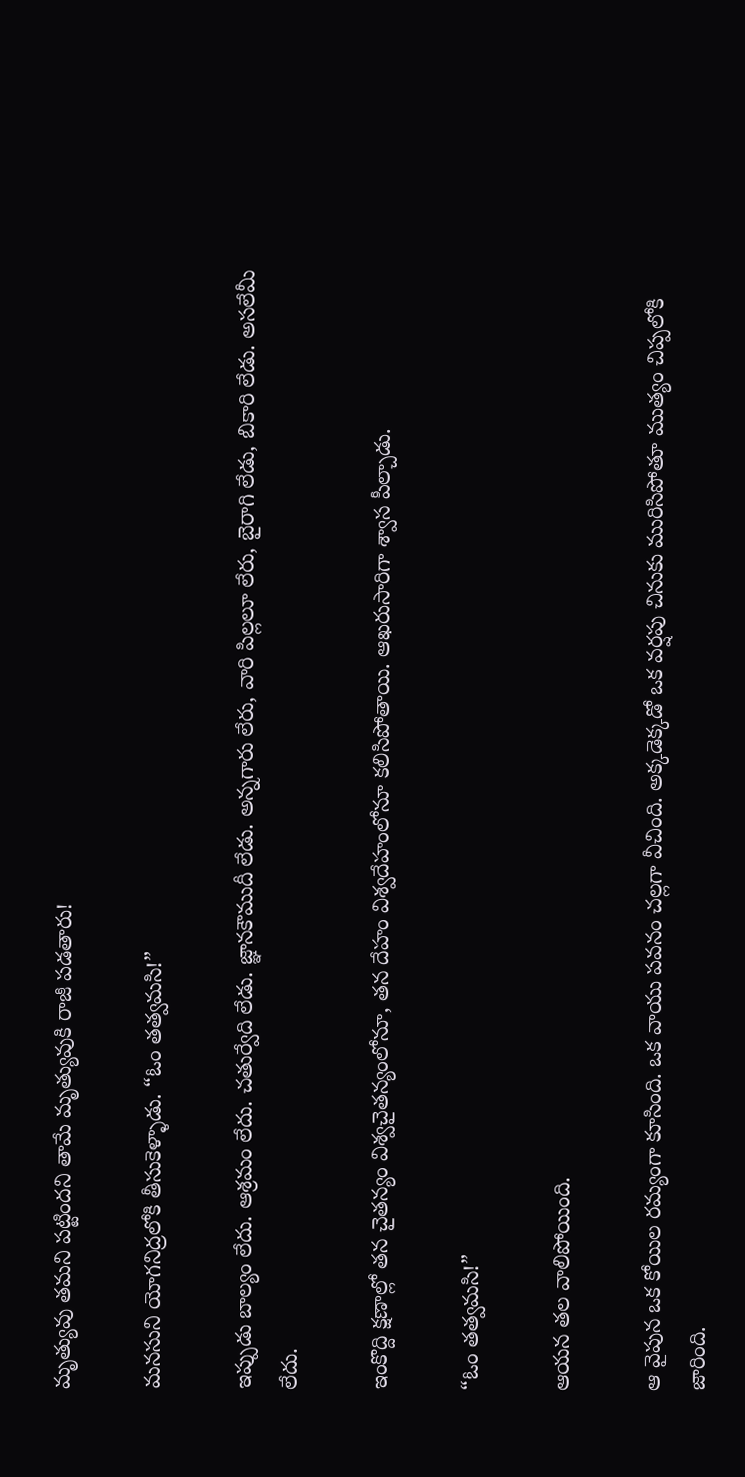మృత్యువు తమని పట్టిందని తామే మృత్యువుకి రాజీ పడతారు!

మనసుని యోగనిద్రలోకి తీసుకెళ్ళాడు. “ఓం తత్వమసి!”

ఇప్పుడు బాల్యం లేదు. ఆశ్రమం లేదు. చతుర్వేది లేడు. జ్ఞానకౌముదీ లేడు. అన్నగారు లేరు, వారి పిల్లలూ లేరు, బైరాగి లేడు, బికారి లేడు. అసలేమీ లేదు.

ఇంకొద్ది క్షణాల్లో తన చైతన్యం విశ్వచైతన్యంలోనూ, తన దేహం విశ్వదేహంలోనూ కలిసిపోతాయి. ఆఖరుసారిగా శ్వాస పీల్చాడు.

“ఓం తత్వమసి!”

ఆయన తల వాలిపోయింది.

ఆ వైపున ఒక కోయిల రమ్యంగా కూసింది. ఒక వాయు పవనం చల్లగా వీచింది. అక్కడెక్కడో ఒక వర్షపు చినుకు మురిసిపోతూ ముత్యం చిప్పలోకి జారింది.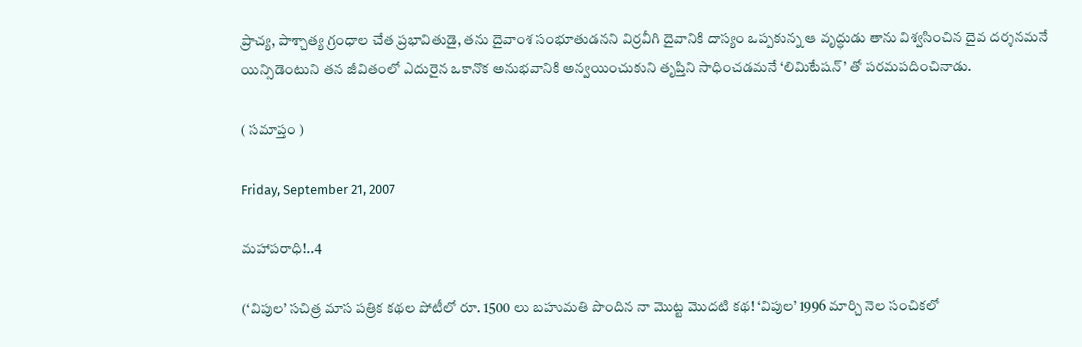ప్రాచ్య, పాశ్చాత్య గ్రంధాల చేత ప్రభావితుడై, తను దైవాంశ సంభూతుడనని విర్రవీగి దైవానికి దాస్యం ఒప్పకున్న ఆ వృద్ధుడు తాను విశ్వసించిన దైవ దర్శనమనే యిన్సిడెంటుని తన జీవితంలో ఎదురైన ఒకానొక అనుభవానికి అన్వయించుకుని తృప్తిని సాధించడమనే ‘లిమిటేషన్’ తో పరమపదించినాడు.

( సమాప్తం )

Friday, September 21, 2007

మహాపరాధి!..4

(‘విపుల’ సచిత్ర మాస పత్రిక కథల పోటీలో రూ. 1500 లు బహుమతి పొందిన నా మొట్ట మొదటి కథ! ‘విపుల’ 1996 మార్చి నెల సంచికలో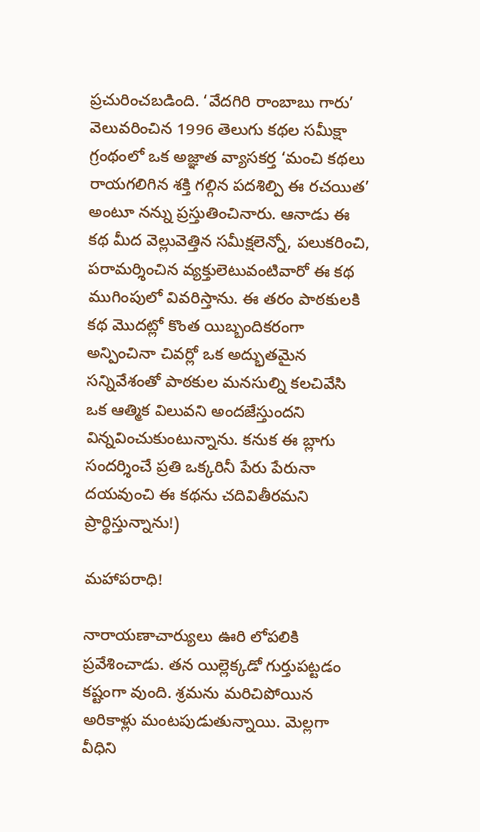ప్రచురించబడింది. ‘వేదగిరి రాంబాబు గారు’ వెలువరించిన 1996 తెలుగు కథల సమీక్షా గ్రంథంలో ఒక అజ్ఞాత వ్యాసకర్త ‘మంచి కథలు రాయగలిగిన శక్తి గల్గిన పదశిల్పి ఈ రచయిత’ అంటూ నన్ను ప్రస్తుతించినారు. ఆనాడు ఈ కథ మీద వెల్లువెత్తిన సమీక్షలెన్నో, పలుకరించి, పరామర్శించిన వ్యక్తులెటువంటివారో ఈ కథ ముగింపులో వివరిస్తాను. ఈ తరం పాఠకులకి కథ మొదట్లో కొంత యిబ్బందికరంగా అన్పించినా చివర్లో ఒక అద్భుతమైన సన్నివేశంతో పాఠకుల మనసుల్ని కలచివేసి ఒక ఆత్మిక విలువని అందజేస్తుందని విన్నవించుకుంటున్నాను. కనుక ఈ బ్లాగు సందర్శించే ప్రతి ఒక్కరినీ పేరు పేరునా దయవుంచి ఈ కథను చదివితీరమని ప్రార్థిస్తున్నాను!)

మహాపరాధి!

నారాయణాచార్యులు ఊరి లోపలికి ప్రవేశించాడు. తన యిల్లెక్కడో గుర్తుపట్టడం కష్టంగా వుంది. శ్రమను మరిచిపోయిన అరికాళ్లు మంటపుడుతున్నాయి. మెల్లగా వీధిని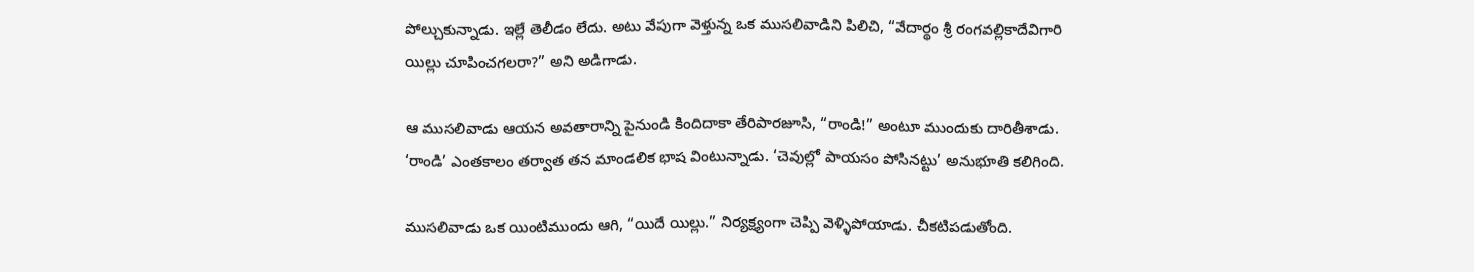పోల్చుకున్నాడు. ఇల్లే తెలీడం లేదు. అటు వేపుగా వెళ్తున్న ఒక ముసలివాడిని పిలిచి, “వేదార్థం శ్రీ రంగవల్లికాదేవిగారి యిల్లు చూపించగలరా?” అని అడిగాడు.

ఆ ముసలివాడు ఆయన అవతారాన్ని పైనుండి కిందిదాకా తేరిపారజూసి, “రాండి!” అంటూ ముందుకు దారితీశాడు. ‘రాండి’ ఎంతకాలం తర్వాత తన మాండలిక భాష వింటున్నాడు. ‘చెవుల్లో పాయసం పోసినట్టు’ అనుభూతి కలిగింది.

ముసలివాడు ఒక యింటిముందు ఆగి, “యిదే యిల్లు.” నిర్యక్ష్యంగా చెప్పి వెళ్ళిపోయాడు. చీకటిపడుతోంది.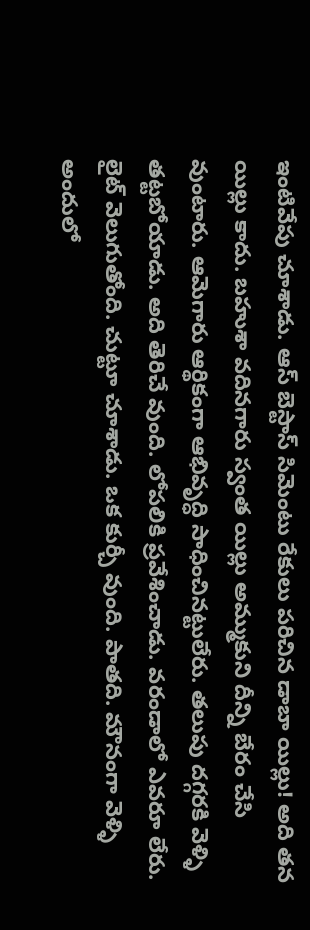ఇంటివేపు చూశాడు. ఆస్ బెస్టాస్ సిమెంటు రేకులు పరిచిన డాబా యిల్లు! అది తన యిల్లు కాదు. బహుశా వదినగారు స్వంత యిల్లు అమ్ముకుని దీన్ని బేరం చేసి వుంటారు. ఆమెగారు ఆర్థికంగా ఆభివృద్ధి సాధించినట్టులేరు. తలుపు దగ్గరకి వెళ్ళి తట్టబోయాడు. అది తెరిచే వుంది. లోపలికి ప్రవేశించాడు. వరండాలో ఎవరూ లేరు. లైట్ వెలుగుతోంది. చుట్టూ చూశాడు. ఒక కుర్చీ వుంది. పాతది. మౌనంగా వెళ్ళి అందులో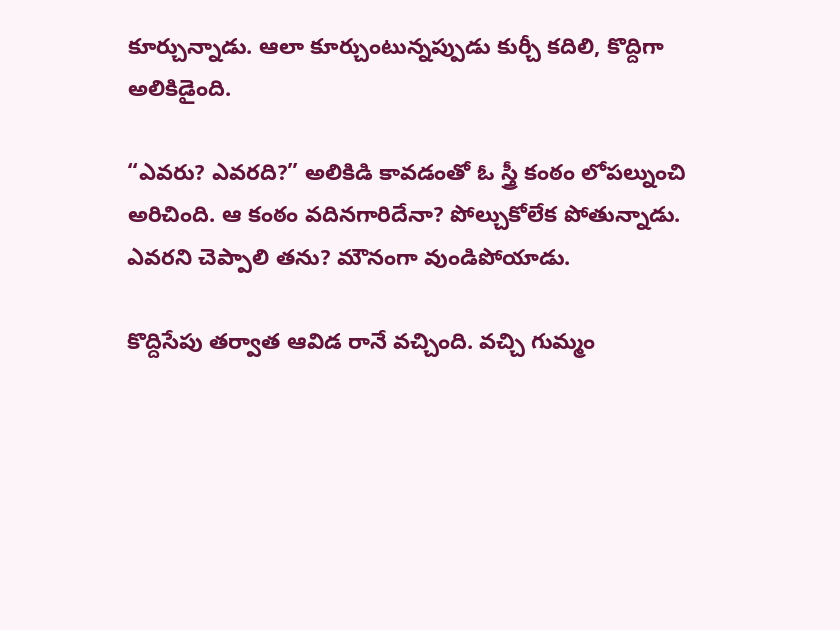కూర్చున్నాడు. ఆలా కూర్చుంటున్నప్పుడు కుర్చీ కదిలి, కొద్దిగా అలికిడైంది.

“ఎవరు? ఎవరది?” అలికిడి కావడంతో ఓ స్త్రీ కంఠం లోపల్నుంచి అరిచింది. ఆ కంఠం వదినగారిదేనా? పోల్చుకోలేక పోతున్నాడు. ఎవరని చెప్పాలి తను? మౌనంగా వుండిపోయాడు.

కొద్దిసేపు తర్వాత ఆవిడ రానే వచ్చింది. వచ్చి గుమ్మం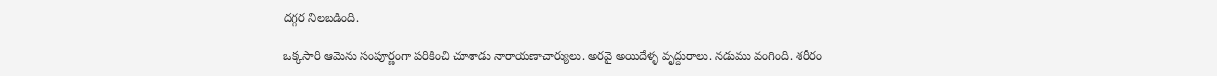దగ్గర నిలబడింది.

ఒక్కసారి ఆమెను సంపూర్ణంగా పరికించి చూశాడు నారాయణాచార్యులు. అరవై అయిదేళ్ళ వృద్దురాలు. నడుము వంగింది. శరీరం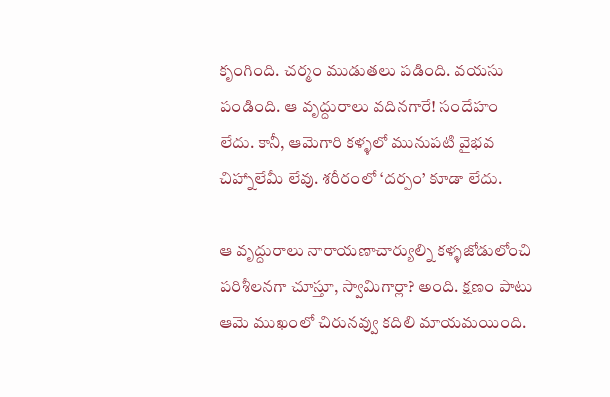కృంగింది. చర్మం ముడుతలు పడింది. వయసు పండింది. ఆ వృద్దురాలు వదినగారే! సందేహం లేదు. కానీ, ఆమెగారి కళ్ళలో మునుపటి వైభవ చిహ్నాలేమీ లేవు. శరీరంలో ‘దర్పం’ కూడా లేదు.

ఆ వృద్దురాలు నారాయణాచార్యుల్ని కళ్ళజోడులోంచి పరిశీలనగా చూస్తూ, స్వామిగార్లా? అంది. క్షణం పాటు ఆమె ముఖంలో చిరునవ్వు కదిలి మాయమయింది.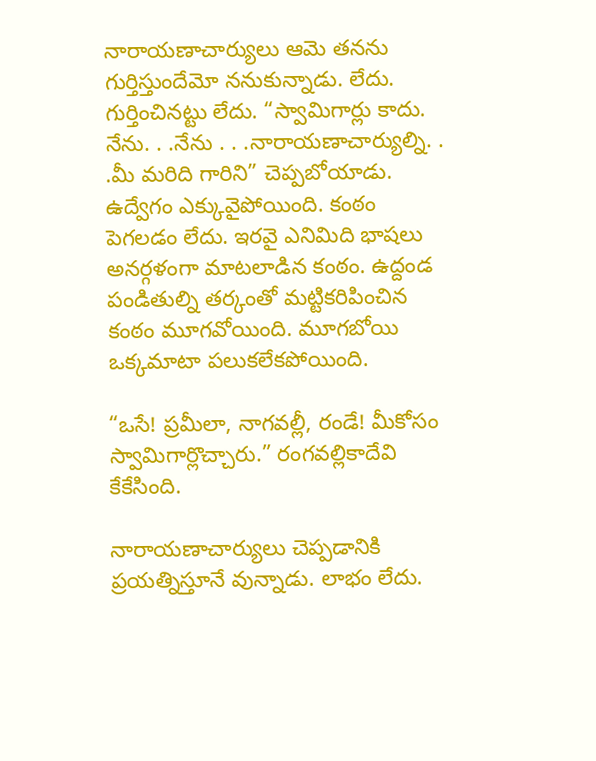నారాయణాచార్యులు ఆమె తనను గుర్తిస్తుందేమో ననుకున్నాడు. లేదు. గుర్తించినట్టు లేదు. “స్వామిగార్లు కాదు. నేను. . .నేను . . .నారాయణాచార్యుల్ని. . .మీ మరిది గారిని” చెప్పబోయాడు. ఉద్వేగం ఎక్కువైపోయింది. కంఠం పెగలడం లేదు. ఇరవై ఎనిమిది భాషలు అనర్గళంగా మాటలాడిన కంఠం. ఉద్దండ పండితుల్ని తర్కంతో మట్టికరిపించిన కంఠం మూగవోయింది. మూగబోయి ఒక్కమాటా పలుకలేకపోయింది.

“ఒసే! ప్రమీలా, నాగవల్లీ, రండే! మీకోసం స్వామిగార్లొచ్చారు.” రంగవల్లికాదేవి కేకేసింది.

నారాయణాచార్యులు చెప్పడానికి ప్రయత్నిస్తూనే వున్నాడు. లాభం లేదు.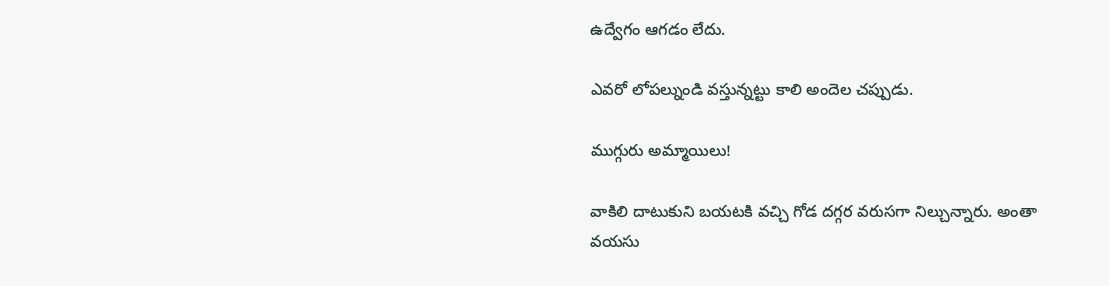ఉద్వేగం ఆగడం లేదు.

ఎవరో లోపల్నుండి వస్తున్నట్టు కాలి అందెల చప్పుడు.

ముగ్గురు అమ్మాయిలు!

వాకిలి దాటుకుని బయటకి వచ్చి గోడ దగ్గర వరుసగా నిల్చున్నారు. అంతా వయసు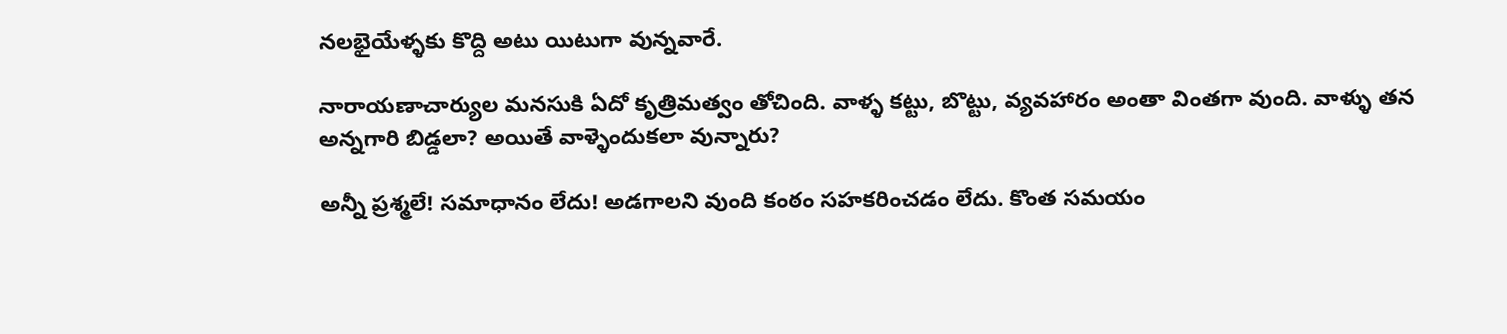నలభైయేళ్ళకు కొద్ది అటు యిటుగా వున్నవారే.

నారాయణాచార్యుల మనసుకి ఏదో కృత్రిమత్వం తోచింది. వాళ్ళ కట్టు, బొట్టు, వ్యవహారం అంతా వింతగా వుంది. వాళ్ళు తన అన్నగారి బిడ్డలా? అయితే వాళ్ళెందుకలా వున్నారు?

అన్నీ ప్రశ్మలే! సమాధానం లేదు! అడగాలని వుంది కంఠం సహకరించడం లేదు. కొంత సమయం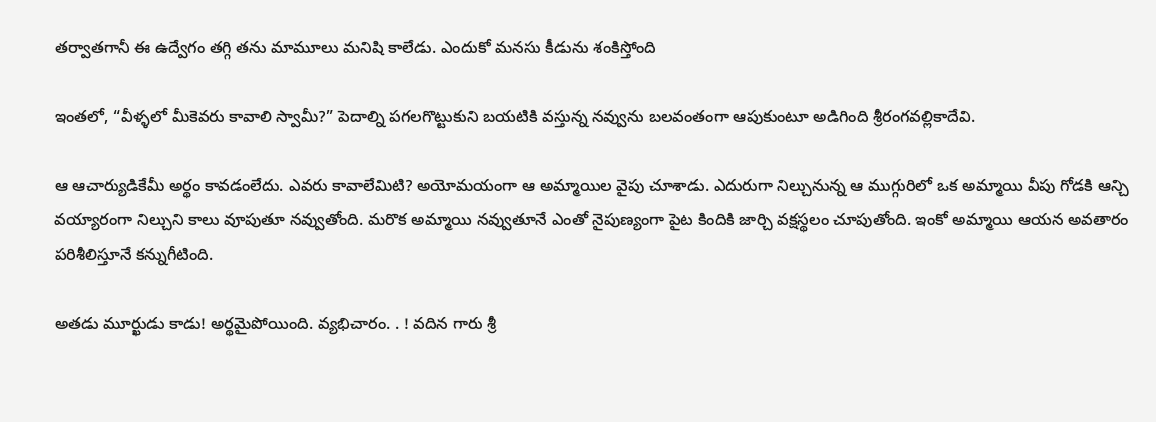తర్వాతగానీ ఈ ఉద్వేగం తగ్గి తను మామూలు మనిషి కాలేడు. ఎందుకో మనసు కీడును శంకిస్తోంది

ఇంతలో, “వీళ్ళలో మీకెవరు కావాలి స్వామీ?” పెదాల్ని పగలగొట్టుకుని బయటికి వస్తున్న నవ్వును బలవంతంగా ఆపుకుంటూ అడిగింది శ్రీరంగవల్లికాదేవి.

ఆ ఆచార్యుడికేమీ అర్థం కావడంలేదు. ఎవరు కావాలేమిటి? అయోమయంగా ఆ అమ్మాయిల వైపు చూశాడు. ఎదురుగా నిల్చునున్న ఆ ముగ్గురిలో ఒక అమ్మాయి వీపు గోడకి ఆన్చి వయ్యారంగా నిల్చుని కాలు వూపుతూ నవ్వుతోంది. మరొక అమ్మాయి నవ్వుతూనే ఎంతో నైపుణ్యంగా పైట కిందికి జార్చి వక్షస్థలం చూపుతోంది. ఇంకో అమ్మాయి ఆయన అవతారం పరిశీలిస్తూనే కన్నుగీటింది.

అతడు మూర్ఖుడు కాడు! అర్థమైపోయింది. వ్యభిచారం. . ! వదిన గారు శ్రీ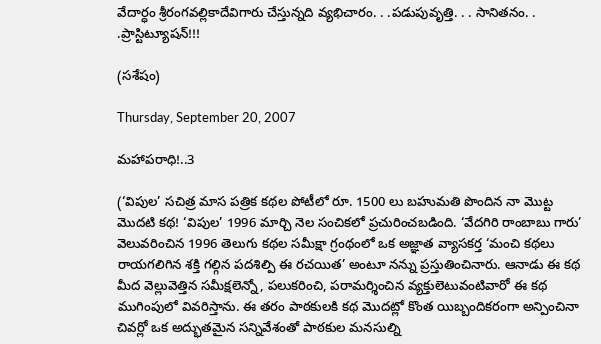వేదార్ధం శ్రీరంగవల్లికాదేవిగారు చేస్తున్నది వ్యభిచారం. . .పడుపువృత్తి. . . సానితనం. . .ప్రాస్టిట్యూషన్!!!

(సశేషం)

Thursday, September 20, 2007

మహాపరాధి!..3

(‘విపుల’ సచిత్ర మాస పత్రిక కథల పోటీలో రూ. 1500 లు బహుమతి పొందిన నా మొట్ట మొదటి కథ! ‘విపుల’ 1996 మార్చి నెల సంచికలో ప్రచురించబడింది. ‘వేదగిరి రాంబాబు గారు’ వెలువరించిన 1996 తెలుగు కథల సమీక్షా గ్రంథంలో ఒక అజ్ఞాత వ్యాసకర్త ‘మంచి కథలు రాయగలిగిన శక్తి గల్గిన పదశిల్పి ఈ రచయిత’ అంటూ నన్ను ప్రస్తుతించినారు. ఆనాడు ఈ కథ మీద వెల్లువెత్తిన సమీక్షలెన్నో, పలుకరించి, పరామర్శించిన వ్యక్తులెటువంటివారో ఈ కథ ముగింపులో వివరిస్తాను. ఈ తరం పాఠకులకి కథ మొదట్లో కొంత యిబ్బందికరంగా అన్పించినా చివర్లో ఒక అద్భుతమైన సన్నివేశంతో పాఠకుల మనసుల్ని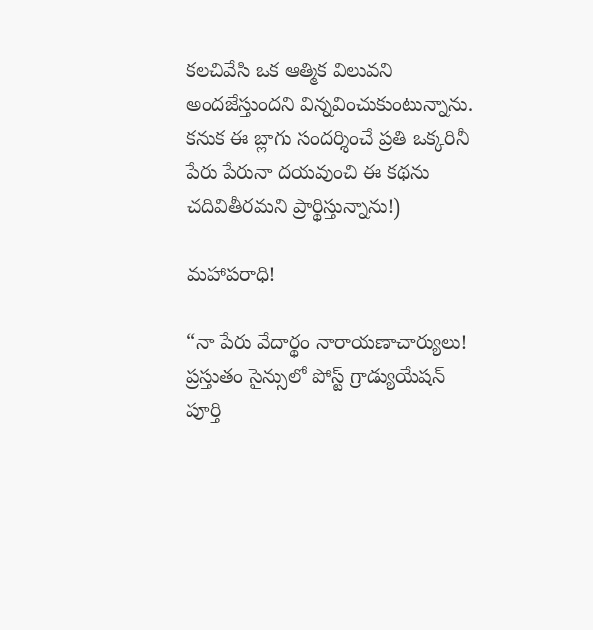కలచివేసి ఒక ఆత్మిక విలువని అందజేస్తుందని విన్నవించుకుంటున్నాను. కనుక ఈ బ్లాగు సందర్శించే ప్రతి ఒక్కరినీ పేరు పేరునా దయవుంచి ఈ కథను చదివితీరమని ప్రార్థిస్తున్నాను!)

మహాపరాధి!

“నా పేరు వేదార్థం నారాయణాచార్యులు! ప్రస్తుతం సైన్సులో పోస్ట్ గ్రాడ్యుయేషన్ పూర్తి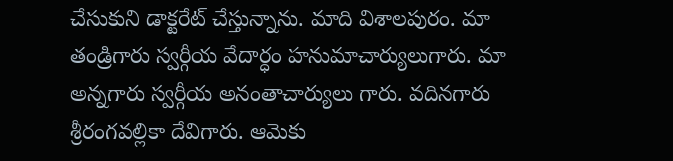చేసుకుని డాక్టరేట్ చేస్తున్నాను. మాది విశాలపురం. మా తండ్రిగారు స్వర్గీయ వేదార్ధం హనుమాచార్యులుగారు. మా అన్నగారు స్వర్గీయ అనంతాచార్యులు గారు. వదినగారు శ్రీరంగవల్లికా దేవిగారు. ఆమెకు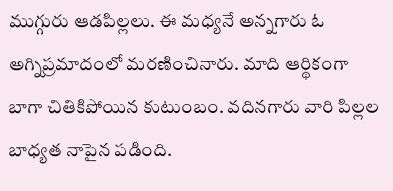ముగ్గురు ఆడపిల్లలు. ఈ మధ్యనే అన్నగారు ఓ అగ్నిప్రమాదంలో మరణించినారు. మాది ఆర్థికంగా బాగా చితికిపోయిన కుటుంబం. వదినగారు వారి పిల్లల బాధ్యత నాపైన పడింది.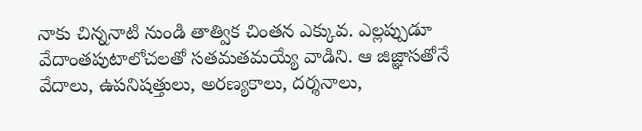నాకు చిన్ననాటి నుండి తాత్విక చింతన ఎక్కువ. ఎల్లప్పుడూ వేదాంతపుటాలోచలతో సతమతమయ్యే వాడిని. ఆ జిజ్ఞాసతోనే వేదాలు, ఉపనిషత్తులు, అరణ్యకాలు, దర్శనాలు,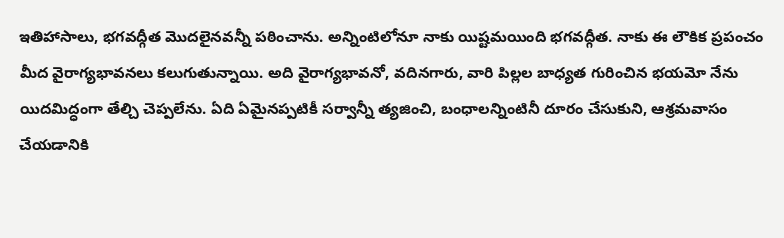ఇతిహాసాలు, భగవద్గీత మొదలైనవన్నీ పఠించాను. అన్నింటిలోనూ నాకు యిష్టమయింది భగవద్గీత. నాకు ఈ లౌకిక ప్రపంచం మీద వైరాగ్యభావనలు కలుగుతున్నాయి. అది వైరాగ్యభావనో, వదినగారు, వారి పిల్లల బాధ్యత గురించిన భయమో నేను యిదమిద్ధంగా తేల్చి చెప్పలేను. ఏది ఏమైనప్పటికీ సర్వాన్నీ త్యజించి, బంధాలన్నింటినీ దూరం చేసుకుని, ఆశ్రమవాసం చేయడానికి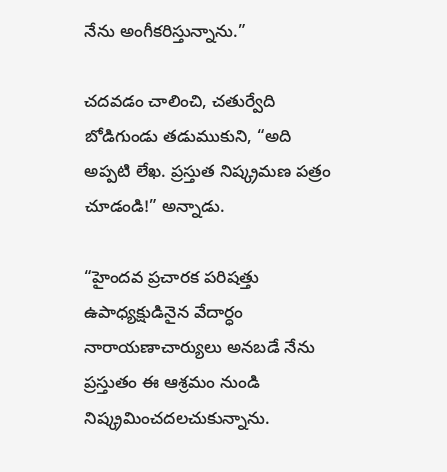నేను అంగీకరిస్తున్నాను.”

చదవడం చాలించి, చతుర్వేది బోడిగుండు తడుముకుని, “అది అప్పటి లేఖ. ప్రస్తుత నిష్క్రమణ పత్రం చూడండి!” అన్నాడు.

“హైందవ ప్రచారక పరిషత్తు ఉపాధ్యక్షుడినైన వేదార్ధం నారాయణాచార్యులు అనబడే నేను ప్రస్తుతం ఈ ఆశ్రమం నుండి నిష్క్రమించదలచుకున్నాను.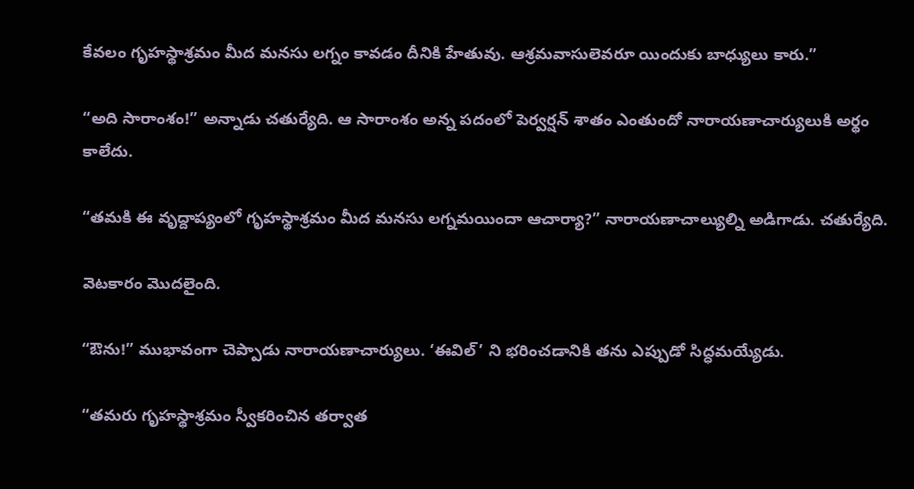కేవలం గృహస్థాశ్రమం మీద మనసు లగ్నం కావడం దీనికి హేతువు. ఆశ్రమవాసులెవరూ యిందుకు బాధ్యులు కారు.”

“అది సారాంశం!” అన్నాడు చతుర్యేది. ఆ సారాంశం అన్న పదంలో పెర్వర్షన్ శాతం ఎంతుందో నారాయణాచార్యులుకి అర్థం కాలేదు.

“తమకి ఈ వృద్దాప్యంలో గృహస్థాశ్రమం మీద మనసు లగ్నమయిందా ఆచార్యా?” నారాయణాచాల్యుల్ని అడిగాడు. చతుర్యేది.

వెటకారం మొదలైంది.

“ఔను!” ముభావంగా చెప్పాడు నారాయణాచార్యులు. ‘ఈవిల్’ ని భరించడానికి తను ఎప్పుడో సిద్ధమయ్యేడు.

“తమరు గృహస్థాశ్రమం స్వీకరించిన తర్వాత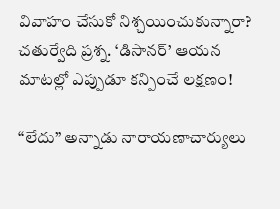వివాహం చేసుకో నిశ్చయించుకున్నారా? చతుర్వేది ప్రశ్న. ‘డిసానర్’ ఆయన మాటల్లో ఎప్పుడూ కన్పించే లక్షణం!

“లేదు” అన్నాడు నారాయణాచార్యులు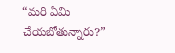“మరి ఏమి చేయబోతున్నారు?”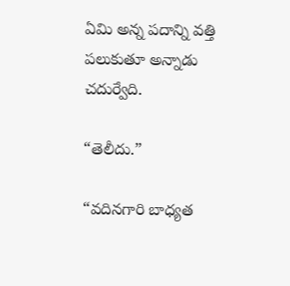ఏమి అన్న పదాన్ని వత్తి పలుకుతూ అన్నాడు చదుర్వేది.

“తెలీదు.”

“వదినగారి బాధ్యత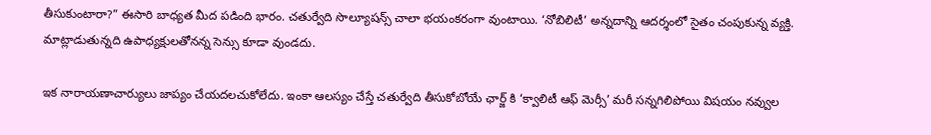తీసుకుంటారా?” ఈసారి బాధ్యత మీద పడింది భారం. చతుర్వేది సొల్యూషన్స్ చాలా భయంకరంగా వుంటాయి. ‘నోబిలిటీ’ అన్నదాన్ని ఆదర్శంలో సైతం చంపుకున్న వ్యక్తి. మాట్లాడుతున్నది ఉపాధ్యక్షులతోనన్న సెన్సు కూడా వుండదు.

ఇక నారాయణాచార్యులు జాప్యం చేయదలచుకోలేదు. ఇంకా ఆలస్యం చేస్తే చతుర్వేది తీసుకోబోయే ఛార్జ్ కి ‘క్వాలిటీ ఆఫ్ మెర్సీ’ మరీ సన్నగిలిపోయి విషయం నవ్వుల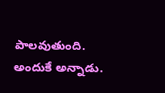పాలవుతుంది. అందుకే అన్నాడు.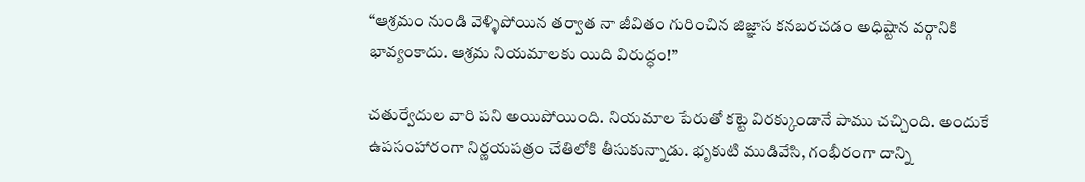“ఆశ్రమం నుండి వెళ్ళిపోయిన తర్వాత నా జీవితం గురించిన జిజ్ఞాస కనబరచడం అధిష్టాన వర్గానికి భావ్యంకాదు. ఆశ్రమ నియమాలకు యిది విరుద్ధం!”

చతుర్వేదుల వారి పని అయిపోయింది. నియమాల పేరుతో కట్టె విరక్కుండానే పాము చచ్చింది. అందుకే ఉపసంహారంగా నిర్ణయపత్రం చేతిలోకి తీసుకున్నాడు. భృకుటి ముడివేసి, గంభీరంగా దాన్ని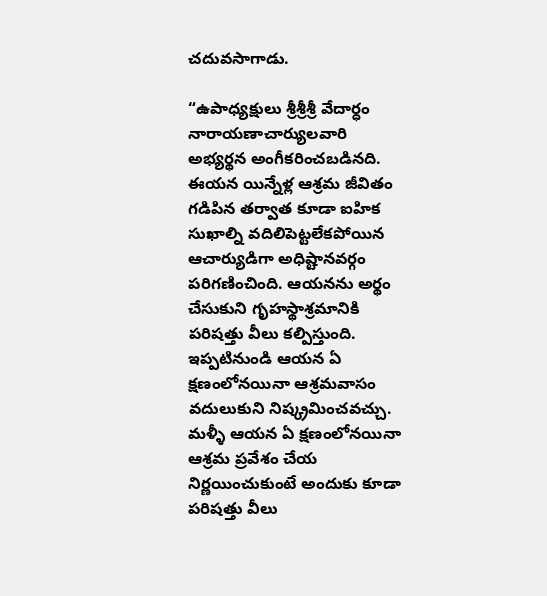చదువసాగాడు.

“ఉపాధ్యక్షులు శ్రీశ్రీశ్రీ వేదార్ధం నారాయణాచార్యులవారి అభ్యర్థన అంగీకరించబడినది. ఈయన యిన్నేళ్ల ఆశ్రమ జీవితం గడిపిన తర్వాత కూడా ఐహిక సుఖాల్ని వదిలిపెట్టలేకపోయిన ఆచార్యుడిగా అధిష్టానవర్గం పరిగణించింది. ఆయనను అర్థం చేసుకుని గృహస్థాశ్రమానికి పరిషత్తు వీలు కల్పిస్తుంది. ఇప్పటినుండి ఆయన ఏ క్షణంలోనయినా ఆశ్రమవాసం వదులుకుని నిష్క్రమించవచ్చు. మళ్ళీ ఆయన ఏ క్షణంలోనయినా ఆశ్రమ ప్రవేశం చేయ నిర్ణయించుకుంటే అందుకు కూడా పరిషత్తు వీలు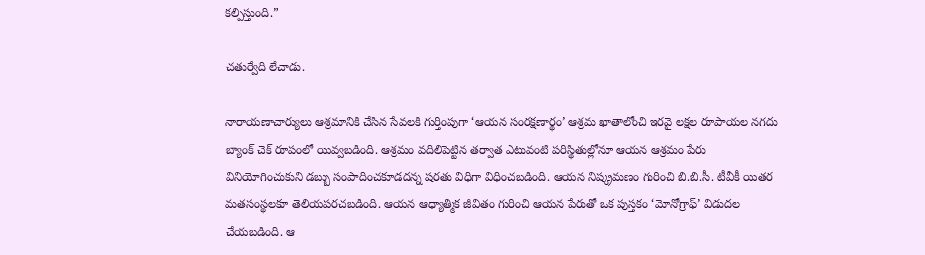కల్పిస్తుంది.”

చతుర్వేది లేచాడు.

నారాయణాచార్యులు ఆశ్రమానికి చేసిన సేవలకి గుర్తింపుగా ‘ఆయన సంరక్షణార్థం’ ఆశ్రమ ఖాతాలోంచి ఇరవై లక్షల రూపాయల నగదు బ్యాంక్ చెక్ రూపంలో యివ్వబడింది. ఆశ్రమం వదిలిపెట్టిన తర్వాత ఎటువంటి పరిస్థితుల్లోనూ ఆయన ఆశ్రమం పేరు వినియోగించుకుని డబ్బు సంపాదించకూడదన్న షరతు విధిగా విధించబడింది. ఆయన నిష్క్రమణం గురించి బి.బి.సీ. టీవీకీ యితర మతసంస్థలకూ తెలియపరచబడింది. ఆయన ఆధ్యాత్మిక జీవితం గురించి ఆయన పేరుతో ఒక పుస్తకం ‘మోనోగ్రాఫ్’ విడుదల చేయబడింది. ఆ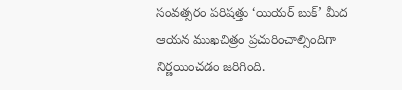సంవత్సరం పరిషత్తు ‘యియర్ బుక్’ మీద ఆయన ముఖచిత్రం ప్రచురించాల్సిందిగా నిర్ణయించడం జరిగింది.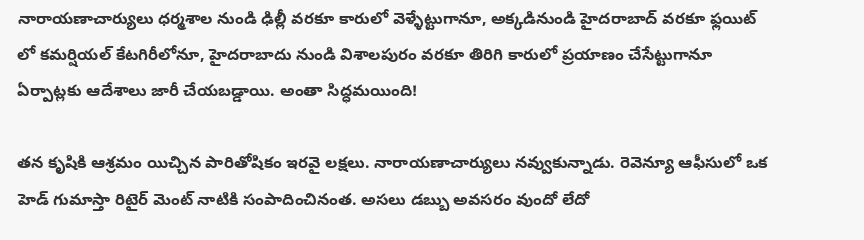నారాయణాచార్యులు ధర్మశాల నుండి ఢిల్లీ వరకూ కారులో వెళ్ళేట్టుగానూ, అక్కడినుండి హైదరాబాద్ వరకూ ఫ్లయిట్ లో కమర్షియల్ కేటగిరీలోనూ, హైదరాబాదు నుండి విశాలపురం వరకూ తిరిగి కారులో ప్రయాణం చేసేట్టుగానూ ఏర్పాట్లకు ఆదేశాలు జారీ చేయబడ్డాయి. అంతా సిద్ధమయింది!

తన కృషికి ఆశ్రమం యిచ్చిన పారితోషికం ఇరవై లక్షలు. నారాయణాచార్యులు నవ్వుకున్నాడు. రెవెన్యూ ఆఫీసులో ఒక హెడ్ గుమాస్తా రిటైర్ మెంట్ నాటికి సంపాదించినంత. అసలు డబ్బు అవసరం వుందో లేదో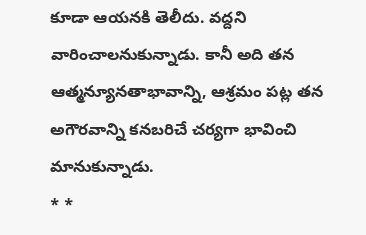కూడా ఆయనకి తెలీదు. వద్దని వారించాలనుకున్నాడు. కానీ అది తన ఆత్మన్యూనతాభావాన్ని, ఆశ్రమం పట్ల తన అగౌరవాన్ని కనబరిచే చర్యగా భావించి మానుకున్నాడు.
* *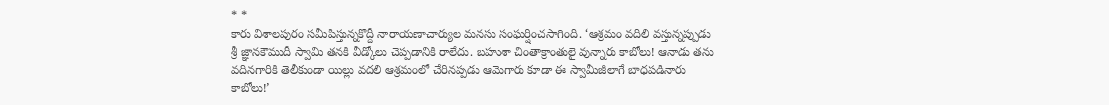* *
కారు విశాలపురం సమీపిస్తున్నకొద్దీ నారాయణాచార్యుల మనసు సంఘర్షించసాగింది. ‘ఆశ్రమం వదిలి వస్తున్నప్పుడు శ్రీ జ్ఞానకౌముదీ స్వామి తనకి వీడ్కోలు చెప్పడానికి రాలేదు. బహుశా చింతాక్రాంతులై వున్నారు కాబోలు! ఆనాడు తను వదినగారికి తెలీకుండా యిల్లు వదలి ఆశ్రమంలో చేరినప్పడు ఆమెగారు కూడా ఈ స్వామీజీలాగే బాధపడినారు కాబోలు!’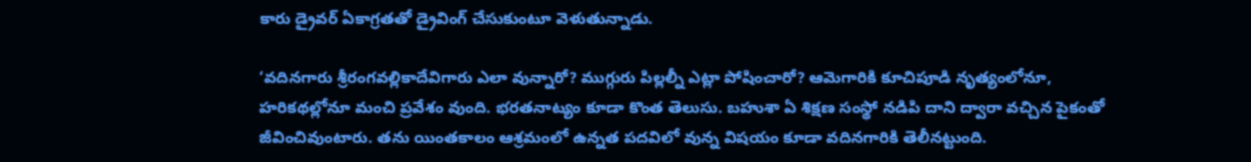కారు డ్రైవర్ ఏకాగ్రతతో డ్రైవింగ్ చేసుకుంటూ వెళుతున్నాడు.

‘వదినగారు శ్రీరంగవల్లికాదేవిగారు ఎలా వున్నారో? ముగ్గురు పిల్లల్నీ ఎట్లా పోషించారో? ఆమెగారికి కూచిపూడి నృత్యంలోనూ, హరికథల్లోనూ మంచి ప్రవేశం వుంది. భరతనాట్యం కూడా కొంత తెలుసు. బహుశా ఏ శిక్షణ సంస్థో నడిపి దాని ద్వారా వచ్చిన పైకంతో జీవించివుంటారు. తను యింతకాలం ఆశ్రమంలో ఉన్నత పదవిలో వున్న విషయం కూడా వదినగారికి తెలీనట్టుంది.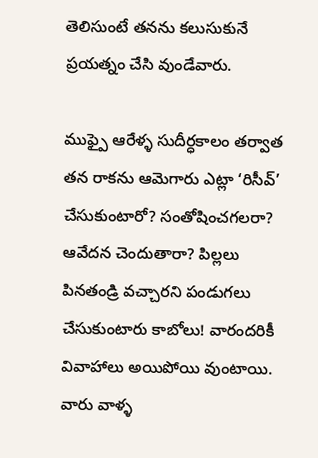తెలిసుంటే తనను కలుసుకునే ప్రయత్నం చేసి వుండేవారు.

ముఫ్పై ఆరేళ్ళ సుదీర్ధకాలం తర్వాత తన రాకను ఆమెగారు ఎట్లా ‘రిసీవ్’ చేసుకుంటారో? సంతోషించగలరా? ఆవేదన చెందుతారా? పిల్లలు పినతండ్రి వచ్చారని పండుగలు చేసుకుంటారు కాబోలు! వారందరికీ వివాహాలు అయిపోయి వుంటాయి. వారు వాళ్ళ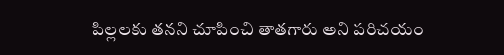పిల్లలకు తనని చూపించి తాతగారు అని పరిచయం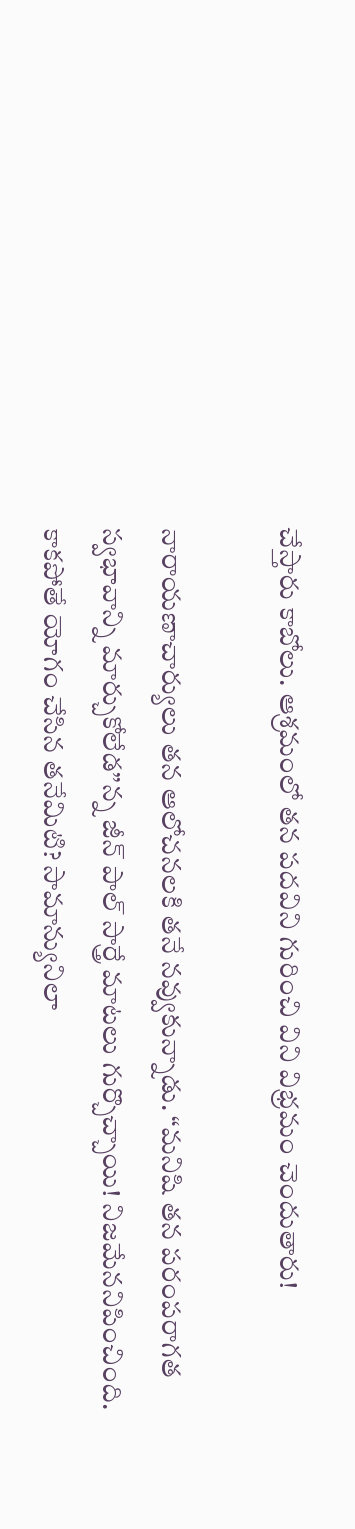చేస్తారు కాబోలు. ఆశ్రమంలో తన పదవిని గురించి విని విభ్రమం చెందుతారు!

నారాయణాచార్యులు తన ఆలోచనలకి తనే నవ్వుకున్నాడు. “మనిషి తన పరంపరాగత స్వభావాన్ని మార్చుకోలేడ”న్న జీన్ పాల్ సార్త్రే మాటలు గుర్చొచ్చాయి! నిజమేననిపించింది. కాకపోతే యోగం చేసిన తనేమిటి? సామాన్యునిలా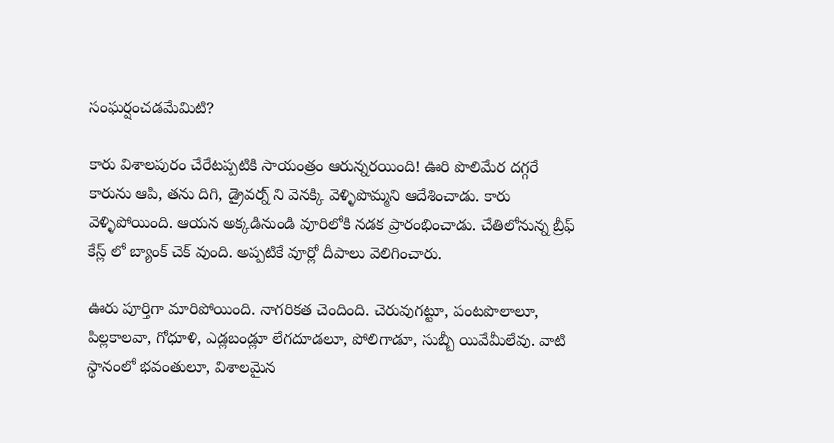సంఘర్షంచడమేమిటి?

కారు విశాలపురం చేరేటప్పటికి సాయంత్రం ఆరున్నరయింది! ఊరి పొలిమేర దగ్గరే కారును ఆపి, తను దిగి, డ్రైవర్న్ ని వెనక్కి వెళ్ళిపొమ్మని ఆదేశించాడు. కారు వెళ్ళిపోయింది. ఆయన అక్కడినుండి వూరిలోకి నడక ప్రారంభించాడు. చేతిలోనున్న బ్రీఫ్ కేస్ల్ లో బ్యాంక్ చెక్ వుంది. అప్పటికే వూర్లో దీపాలు వెలిగించారు.

ఊరు పూర్తిగా మారిపోయింది. నాగరికత చెందింది. చెరువుగట్టూ, పంటపొలాలూ, పిల్లకాలవా, గోధూళి, ఎడ్లబండ్లూ లేగదూడలూ, పోలిగాడూ, సుబ్బీ యివేమీలేవు. వాటి స్థానంలో భవంతులూ, విశాలమైన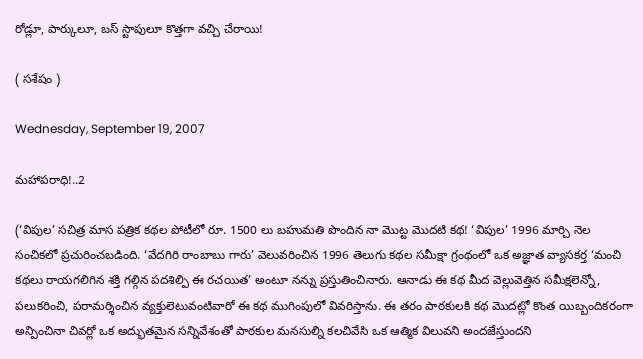రోడ్లూ, పార్కులూ, బస్ స్టాపులూ కొత్తగా వచ్చి చేరాయి!

( సశేషం )

Wednesday, September 19, 2007

మహాపరాధి!..2

(‘విపుల’ సచిత్ర మాస పత్రిక కథల పోటీలో రూ. 1500 లు బహుమతి పొందిన నా మొట్ట మొదటి కథ! ‘విపుల’ 1996 మార్చి నెల సంచికలో ప్రచురించబడింది. ‘వేదగిరి రాంబాబు గారు’ వెలువరించిన 1996 తెలుగు కథల సమీక్షా గ్రంథంలో ఒక అజ్ఞాత వ్యాసకర్త ‘మంచి కథలు రాయగలిగిన శక్తి గల్గిన పదశిల్పి ఈ రచయిత’ అంటూ నన్ను ప్రస్తుతించినారు. ఆనాడు ఈ కథ మీద వెల్లువెత్తిన సమీక్షలెన్నో, పలుకరించి, పరామర్శించిన వ్యక్తులెటువంటివారో ఈ కథ ముగింపులో వివరిస్తాను. ఈ తరం పాఠకులకి కథ మొదట్లో కొంత యిబ్బందికరంగా అన్పించినా చివర్లో ఒక అద్భుతమైన సన్నివేశంతో పాఠకుల మనసుల్ని కలచివేసి ఒక ఆత్మిక విలువని అందజేస్తుందని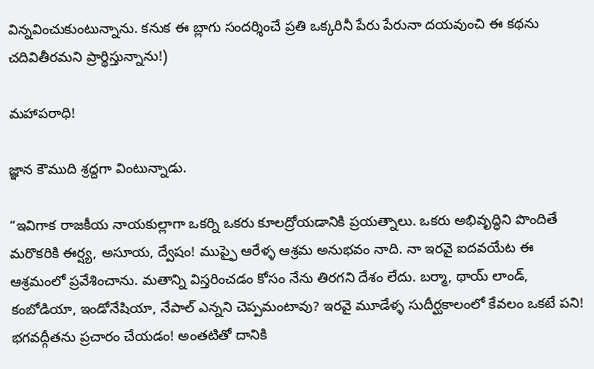విన్నవించుకుంటున్నాను. కనుక ఈ బ్లాగు సందర్శించే ప్రతి ఒక్కరినీ పేరు పేరునా దయవుంచి ఈ కథను చదివితీరమని ప్రార్థిస్తున్నాను!)

మహాపరాధి!

జ్ఞాన కౌముది శ్రద్దగా వింటున్నాడు.

“ఇవిగాక రాజకీయ నాయకుల్లాగా ఒకర్ని ఒకరు కూలద్రోయడానికి ప్రయత్నాలు. ఒకరు అభివృద్ధిని పొందితే మరొకరికి ఈర్ష్య, అసూయ, ద్వేషం! ముప్ఫై ఆరేళ్ళ ఆశ్రమ అనుభవం నాది. నా ఇరవై ఐదవయేట ఈ ఆశ్రమంలో ప్రవేశించాను. మతాన్ని విస్తరించడం కోసం నేను తిరగని దేశం లేదు. బర్మా, థాయ్ లాండ్, కంబోడియా, ఇండోనేషియా, నేపాల్ ఎన్నని చెప్పమంటావు? ఇరవై మూడేళ్ళ సుదీర్ఘకాలంలో కేవలం ఒకటే పని! భగవద్గీతను ప్రచారం చేయడం! అంతటితో దానికి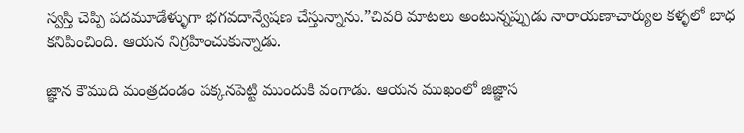స్వస్తి చెప్పి పదమూడేళ్ళుగా భగవదాన్వేషణ చేస్తున్నాను.”చివరి మాటలు అంటున్నప్పుడు నారాయణాచార్యుల కళ్ళలో బాధ కనిపించింది. ఆయన నిగ్రహించుకున్నాడు.

జ్ఞాన కౌముది మంత్రదండం పక్కనపెట్టి ముందుకి వంగాడు. ఆయన ముఖంలో జిజ్ఞాస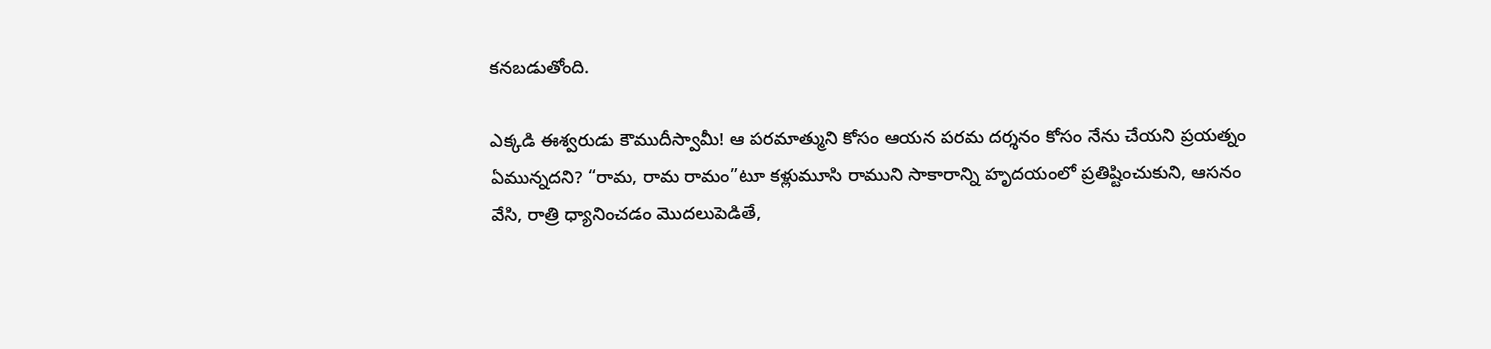కనబడుతోంది.

ఎక్కడి ఈశ్వరుడు కౌముదీస్వామీ! ఆ పరమాత్ముని కోసం ఆయన పరమ దర్శనం కోసం నేను చేయని ప్రయత్నం ఏమున్నదని? “రామ, రామ రామం”టూ కళ్లుమూసి రాముని సాకారాన్ని హృదయంలో ప్రతిష్టించుకుని, ఆసనం వేసి, రాత్రి ధ్యానించడం మొదలుపెడితే,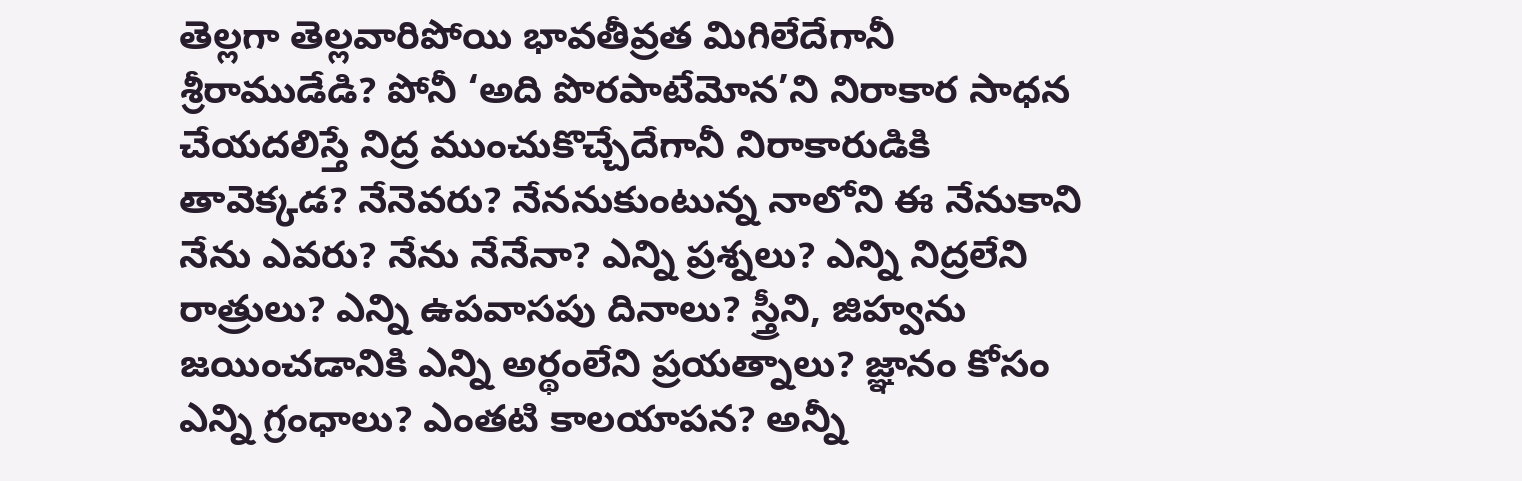తెల్లగా తెల్లవారిపోయి భావతీవ్రత మిగిలేదేగానీ శ్రీరాముడేడి? పోనీ ‘అది పొరపాటేమోన’ని నిరాకార సాధన చేయదలిస్తే నిద్ర ముంచుకొచ్చేదేగానీ నిరాకారుడికి తావెక్కడ? నేనెవరు? నేననుకుంటున్న నాలోని ఈ నేనుకాని నేను ఎవరు? నేను నేనేనా? ఎన్ని ప్రశ్నలు? ఎన్ని నిద్రలేని రాత్రులు? ఎన్ని ఉపవాసపు దినాలు? స్త్రీని, జిహ్వను జయించడానికి ఎన్ని అర్థంలేని ప్రయత్నాలు? జ్ఞానం కోసం ఎన్ని గ్రంధాలు? ఎంతటి కాలయాపన? అన్నీ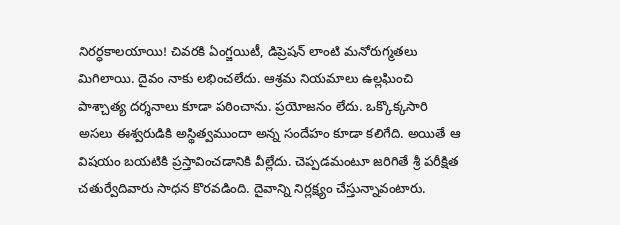నిరర్ధకాలయాయి! చివరకి ఏంగ్జయిటీ, డిప్రెషన్ లాంటి మనోరుగ్మతలు మిగిలాయి. దైవం నాకు లభించలేదు. ఆశ్రమ నియమాలు ఉల్లఘించి పాశ్చాత్య దర్శనాలు కూడా పఠించాను. ప్రయోజనం లేదు. ఒక్కొక్కసారి అసలు ఈశ్వరుడికి అస్థిత్వముందా అన్న సందేహం కూడా కలిగేది. అయితే ఆ విషయం బయటికి ప్రస్తావించడానికి వీల్లేదు. చెప్పడమంటూ జరిగితే శ్రీ పరీక్షిత చతుర్వేదివారు సాధన కొరవడింది. దైవాన్ని నిర్లక్ష్యం చేస్తున్నావంటారు.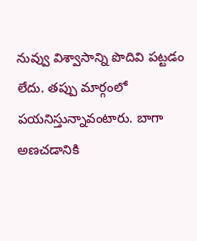నువ్వు విశ్వాసాన్ని పొదివి పట్టడం లేదు. తప్పు మార్గంలో పయనిస్తున్నావంటారు. బాగా అణచడానికి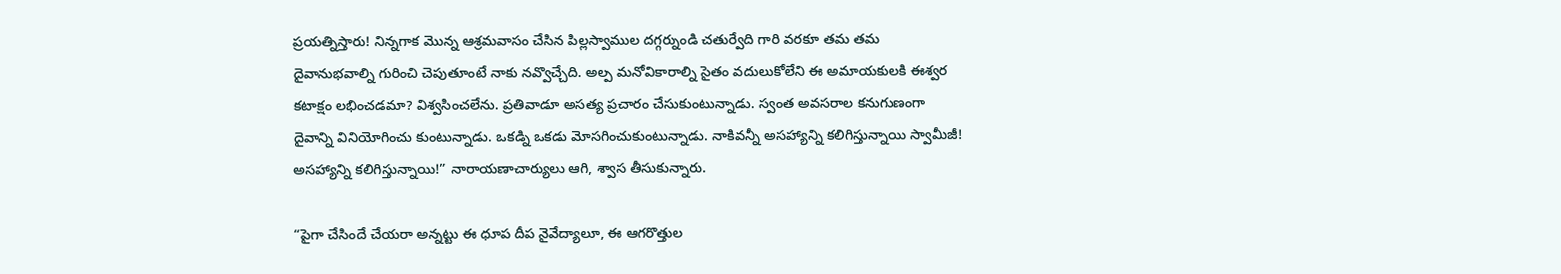ప్రయత్నిస్తారు! నిన్నగాక మొన్న ఆశ్రమవాసం చేసిన పిల్లస్వాముల దగ్గర్నుండి చతుర్వేది గారి వరకూ తమ తమ దైవానుభవాల్ని గురించి చెపుతూంటే నాకు నవ్వొచ్చేది. అల్ప మనోవికారాల్ని సైతం వదులుకోలేని ఈ అమాయకులకి ఈశ్వర కటాక్షం లభించడమా? విశ్వసించలేను. ప్రతివాడూ అసత్య ప్రచారం చేసుకుంటున్నాడు. స్వంత అవసరాల కనుగుణంగా దైవాన్ని వినియోగించు కుంటున్నాడు. ఒకడ్ని ఒకడు మోసగించుకుంటున్నాడు. నాకివన్నీ అసహ్యాన్ని కలిగిస్తున్నాయి స్వామీజీ! అసహ్యాన్ని కలిగిస్తున్నాయి!” నారాయణాచార్యులు ఆగి, శ్వాస తీసుకున్నారు.

“పైగా చేసిందే చేయరా అన్నట్టు ఈ ధూప దీప నైవేద్యాలూ, ఈ ఆగరొత్తుల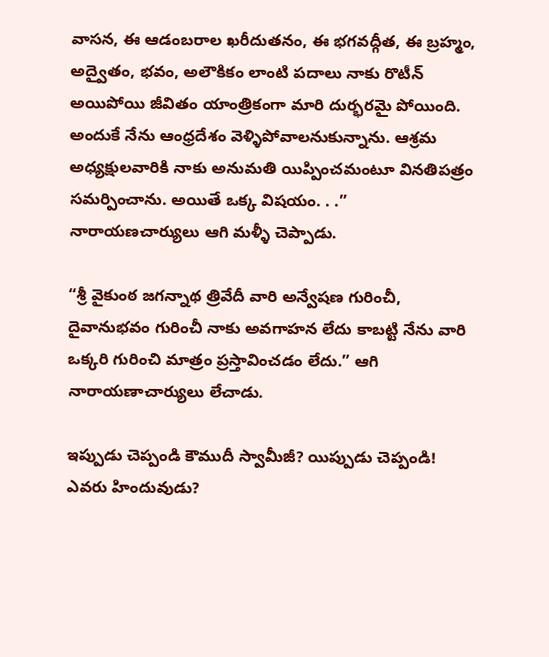వాసన, ఈ ఆడంబరాల ఖరీదుతనం, ఈ భగవద్గీత, ఈ బ్రహ్మం, అద్వైతం, భవం, అలౌకికం లాంటి పదాలు నాకు రొటీన్ అయిపోయి జీవితం యాంత్రికంగా మారి దుర్భరమై పోయింది. అందుకే నేను ఆంధ్రదేశం వెళ్ళిపోవాలనుకున్నాను. ఆశ్రమ అధ్యక్షులవారికి నాకు అనుమతి యిప్పించమంటూ వినతిపత్రం సమర్పించాను. అయితే ఒక్క విషయం. . .” నారాయణచార్యులు ఆగి మళ్ళీ చెప్పాడు.

“శ్రీ వైకుంఠ జగన్నాథ త్రివేదీ వారి అన్వేషణ గురించీ, దైవానుభవం గురించీ నాకు అవగాహన లేదు కాబట్టి నేను వారి ఒక్కరి గురించి మాత్రం ప్రస్తావించడం లేదు.” ఆగి నారాయణాచార్యులు లేచాడు.

ఇప్పుడు చెప్పండి కౌముదీ స్వామీజీ? యిప్పుడు చెప్పండి! ఎవరు హిందువుడు?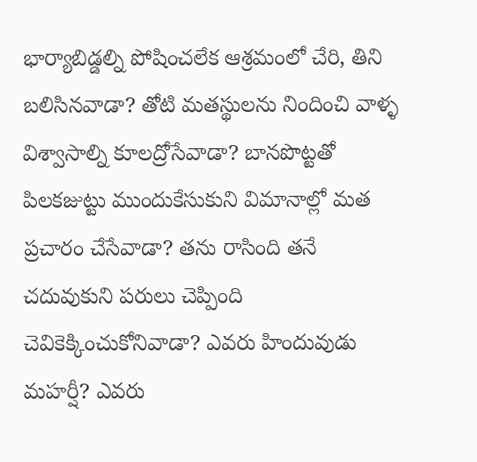భార్యాబిడ్డల్ని పోషించలేక ఆశ్రమంలో చేరి, తిని బలిసినవాడా? తోటి మతస్థులను నిందించి వాళ్ళ విశ్వాసాల్ని కూలద్రోసేవాడా? బానపొట్టతో పిలకజుట్టు ముందుకేసుకుని విమానాల్లో మత ప్రచారం చేసేవాడా? తను రాసింది తనే చదువుకుని పరులు చెప్పింది చెవికెక్కించుకోనివాడా? ఎవరు హిందువుడు మహర్షీ? ఎవరు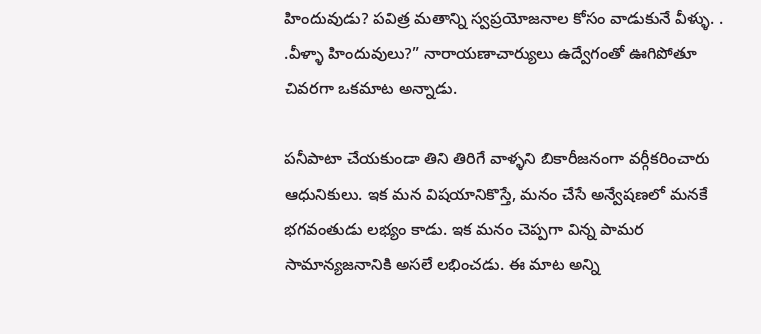హిందువుడు? పవిత్ర మతాన్ని స్వప్రయోజనాల కోసం వాడుకునే వీళ్ళు. . .వీళ్ళా హిందువులు?” నారాయణాచార్యులు ఉద్వేగంతో ఊగిపోతూ చివరగా ఒకమాట అన్నాడు.

పనీపాటా చేయకుండా తిని తిరిగే వాళ్ళని బికారీజనంగా వర్గీకరించారు ఆధునికులు. ఇక మన విషయానికొస్తే, మనం చేసే అన్వేషణలో మనకే భగవంతుడు లభ్యం కాడు. ఇక మనం చెప్పగా విన్న పామర సామాన్యజనానికి అసలే లభించడు. ఈ మాట అన్ని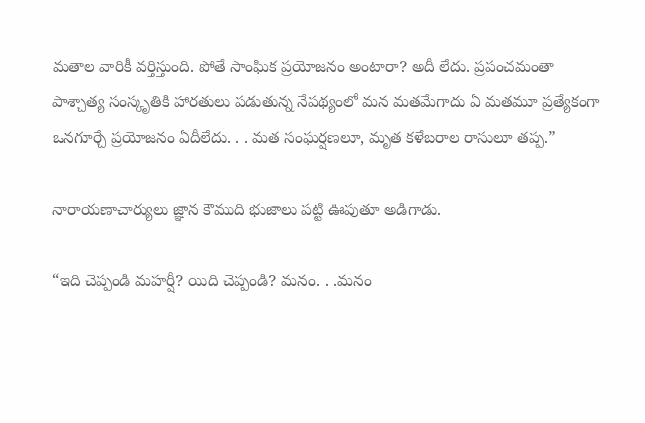మతాల వారికీ వర్తిస్తుంది. పోతే సాంఘిక ప్రయోజనం అంటారా? అదీ లేదు. ప్రపంచమంతా పాశ్చాత్య సంస్కృతికి హారతులు పడుతున్న నేపథ్యంలో మన మతమేగాదు ఏ మతమూ ప్రత్యేకంగా ఒనగూర్చే ప్రయోజనం ఏదీలేదు. . . మత సంఘర్షణలూ, మృత కళేబరాల రాసులూ తప్ప.”

నారాయణాచార్యులు జ్ఞాన కౌముది భుజాలు పట్టి ఊపుతూ అడిగాడు.

“ఇది చెప్పండి మహర్షీ? యిది చెప్పండి? మనం. . .మనం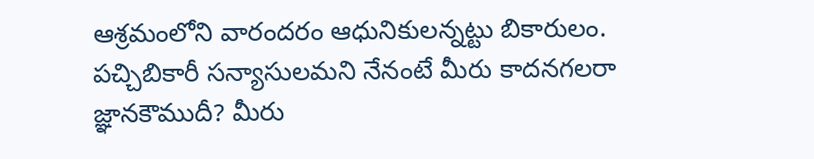ఆశ్రమంలోని వారందరం ఆధునికులన్నట్టు బికారులం. పచ్చిబికారీ సన్యాసులమని నేనంటే మీరు కాదనగలరా జ్ఞానకౌముదీ? మీరు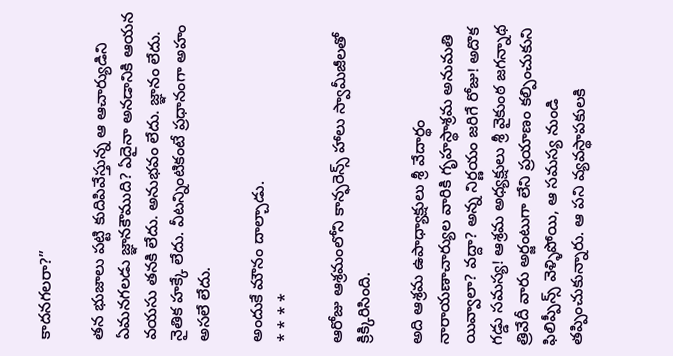కాదనగలరా?”

తన భుజాలు పట్టి కుదిపివేస్తున్న ఆ ఆచార్యుడిని ఏమనగలడు జ్ఞానకౌముది? ఏదైనా అనడానికి ఆయన వయసు తనకి లేదు. అనుభవం లేదు. జ్ఞానం లేదు. నైతిక హక్కే లేదు. వీటన్నింటికంటే ప్రధానంగా అహం అసలే లేదు.

అందుకే మౌనం దాల్చాడు.
* * * *

ఆరోజు ఆశ్రమంలోని కాన్ఫరెన్స్ హాలు స్వామీజీలతో క్రిక్కిరిసింది.

అది ఆశ్రమ ఉపాధ్యాక్షులు శ్రీ వేదార్థం నారాయణాచార్యుల వారికి గృహస్థాశ్రమ అనుమతి యివ్వాలా? వద్దా? అన్న నిర్ణయం జరిగే రోజు! అదొక గడ్డు సమస్య! ఆశ్రమ అధ్యక్షులు శ్రీ వైకుంఠ జగన్నాథ త్రివేదీ వారు అర్జంటుగా లేని ప్రయాణం కల్పించుకుని ఫిలిప్పీన్స్ వెళ్ళిపోయి, ఆ సమస్య నుండి తప్పించుకున్నారు. ఆ పని వ్యవస్థాపకులకి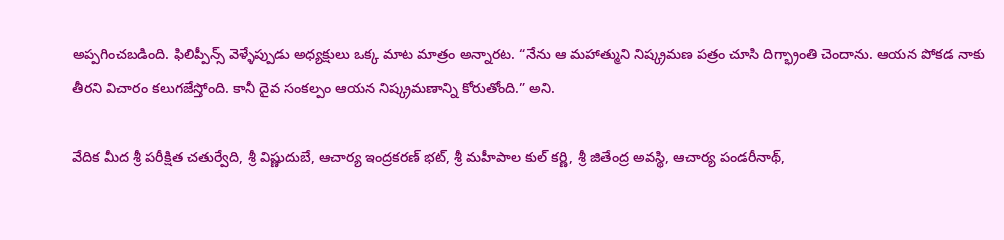అప్పగించబడింది. ఫిలిప్పీన్స్ వెళ్ళేప్పుడు అధ్యక్షులు ఒక్క మాట మాత్రం అన్నారట. “నేను ఆ మహాత్ముని నిష్క్రమణ పత్రం చూసి దిగ్భ్రాంతి చెందాను. ఆయన పోకడ నాకు తీరని విచారం కలుగజేస్తోంది. కానీ దైవ సంకల్పం ఆయన నిష్క్రమణాన్ని కోరుతోంది.” అని.

వేదిక మీద శ్రీ పరీక్షిత చతుర్వేది, శ్రీ విష్ణుదుబే, ఆచార్య ఇంద్రకరణ్ భట్, శ్రీ మహీపాల కుల్ కర్ణి, శ్రీ జితేంద్ర అవస్థి, ఆచార్య పండరీనాథ్,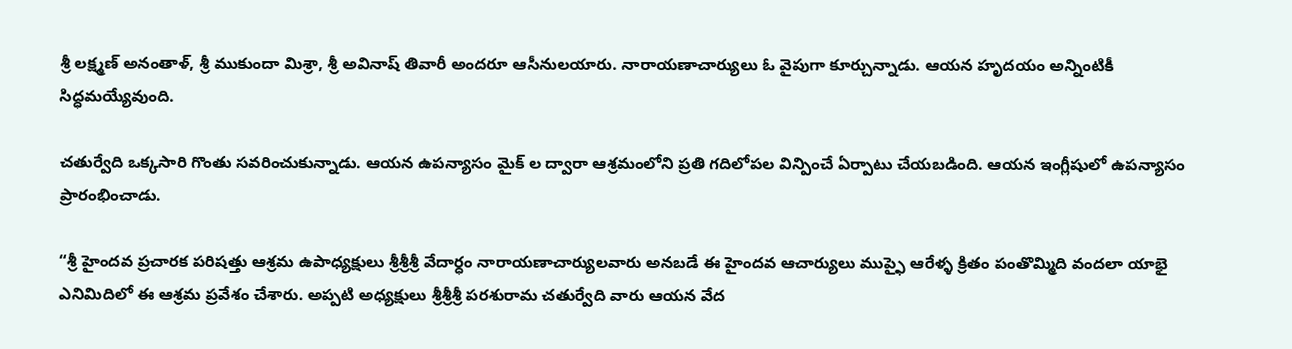శ్రీ లక్ష్మణ్ అనంతాళ్, శ్రీ ముకుందా మిశ్రా, శ్రీ అవినాష్ తివారీ అందరూ ఆసీనులయారు. నారాయణాచార్యులు ఓ వైపుగా కూర్చున్నాడు. ఆయన హృదయం అన్నింటికీ సిద్ధమయ్యేవుంది.

చతుర్వేది ఒక్కసారి గొంతు సవరించుకున్నాడు. ఆయన ఉపన్యాసం మైక్ ల ద్వారా ఆశ్రమంలోని ప్రతి గదిలోపల విన్పించే ఏర్పాటు చేయబడింది. ఆయన ఇంగ్లీషులో ఉపన్యాసం ప్రారంభించాడు.

“శ్రీ హైందవ ప్రచారక పరిషత్తు ఆశ్రమ ఉపాధ్యక్షులు శ్రీశ్రీశ్రీ వేదార్ధం నారాయణాచార్యులవారు అనబడే ఈ హైందవ ఆచార్యులు ముప్ఫై ఆరేళ్ళ క్రితం పంతొమ్మిది వందలా యాభై ఎనిమిదిలో ఈ ఆశ్రమ ప్రవేశం చేశారు. అప్పటి అధ్యక్షులు శ్రీశ్రీశ్రీ పరశురామ చతుర్వేది వారు ఆయన వేద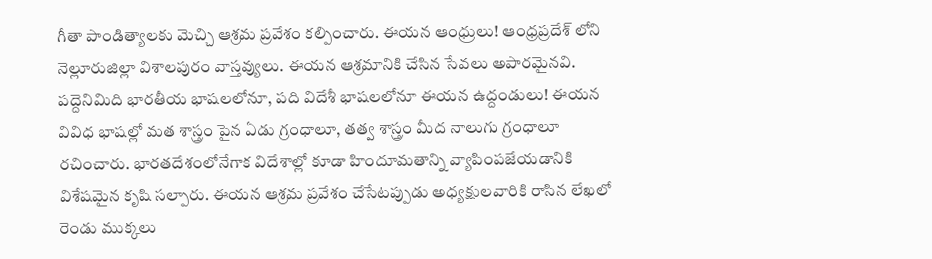గీతా పాండిత్యాలకు మెచ్చి ఆశ్రమ ప్రవేశం కల్పించారు. ఈయన ఆంధ్రులు! ఆంధ్రప్రదేశ్ లోని నెల్లూరుజిల్లా విశాలపురం వాస్తవ్యులు. ఈయన ఆశ్రమానికి చేసిన సేవలు అపారమైనవి. పద్దెనిమిది భారతీయ భాషలలోనూ, పది విదేశీ భాషలలోనూ ఈయన ఉద్దండులు! ఈయన వివిధ భాషల్లో మత శాస్త్రం పైన ఏడు గ్రంధాలూ, తత్వ శాస్త్రం మీద నాలుగు గ్రంధాలూ రచించారు. భారతదేశంలోనేగాక విదేశాల్లో కూడా హిందూమతాన్ని వ్యాపింపజేయడానికి విశేషమైన కృషి సల్పారు. ఈయన ఆశ్రమ ప్రవేశం చేసేటప్పుడు అధ్యక్షులవారికి రాసిన లేఖలో రెండు ముక్కలు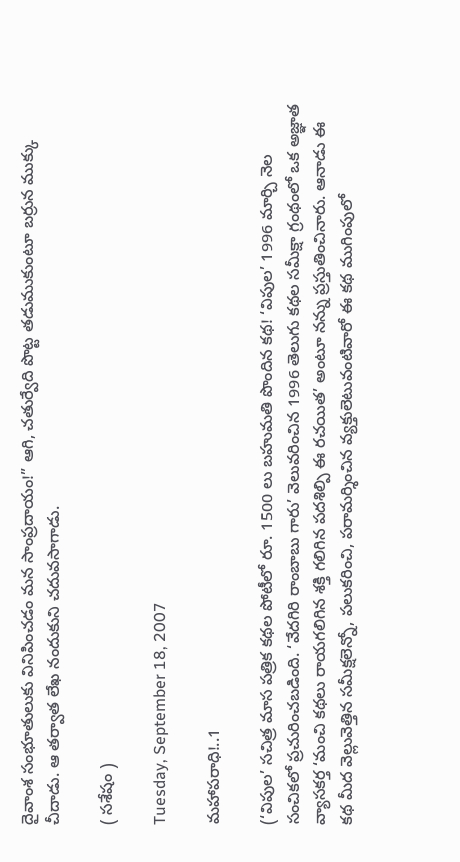దైవాంశ సంభూతులుకు వినిపించడం మన సాంప్రదాయం!” ఆగి, చతుర్వేది పొట్ట తడుముకుంటూ బర్రున ముక్కు చీదాడు. ఆ తర్వాత లేఖ నందుకుని చదువసాగాడు.

( సశేషం )

Tuesday, September 18, 2007

మహాపరాధి!..1

(‘విపుల’ సచిత్ర మాస పత్రిక కథల పోటీలో రూ. 1500 లు బహుమతి పొందిన కథ! ‘విపుల’ 1996 మార్చి నెల సంచికలో ప్రచురించబడింది. ‘వేదగిరి రాంబాబు గారు’ వెలువరించిన 1996 తెలుగు కథల సమీక్షా గ్రంథంలో ఒక అజ్ఞాత వ్యాసకర్త ‘మంచి కథలు రాయగలిగిన శక్తి గలిగిన పదశిల్పి ఈ రచయిత’ అంటూ నన్ను ప్రస్తుతించినారు. ఆనాడు ఈ కథ మీద వెల్లువెత్తిన సమీక్షలెన్నో, పలుకరించి, పరామర్శించిన వ్యక్తులెటువంటివారో ఈ కథ ముగింపులో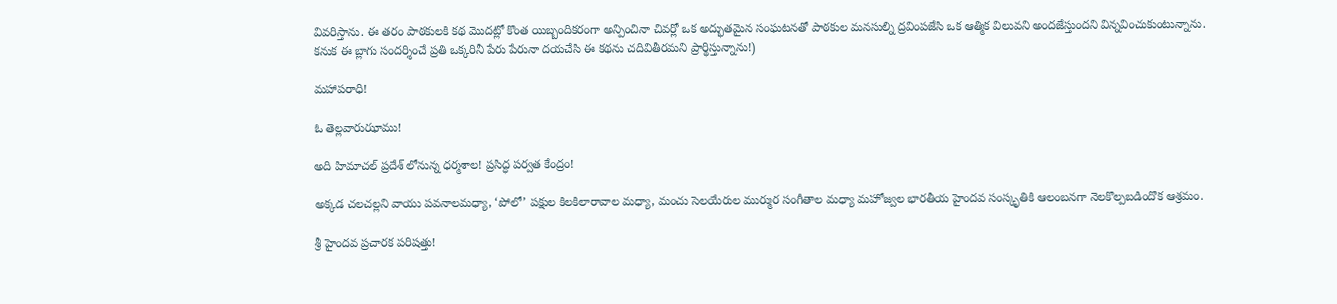వివరిస్తాను. ఈ తరం పాఠకులకి కథ మొదట్లో కొంత యిబ్బందికరంగా అన్పించినా చివర్లో ఒక అద్భుతమైన సంఘటనతో పాఠకుల మనసుల్ని ద్రవింపజేసి ఒక ఆత్మిక విలువని అందజేస్తుందని విన్నవించుకుంటున్నాను. కనుక ఈ బ్లాగు సందర్శించే ప్రతి ఒక్కరినీ పేరు పేరునా దయచేసి ఈ కథను చదివితీరమని ప్రార్థిస్తున్నాను!)

మహాపరాధి!

ఓ తెల్లవారుఝాము!

అది హిమాచల్ ప్రదేశ్ లోనున్న ధర్మశాల! ప్రసిద్ధ పర్వత కేంద్రం!

అక్కడ చలచల్లని వాయు పవనాలమధ్యా, ‘పోలో’ పక్షుల కిలకిలారావాల మధ్యా, మంచు సెలయేరుల ముర్ముర సంగీతాల మధ్యా మహోజ్వల భారతీయ హైందవ సంస్కృతికి ఆలంబనగా నెలకొల్పబడిందొక ఆశ్రమం.

శ్రీ హైందవ ప్రచారక పరిషత్తు!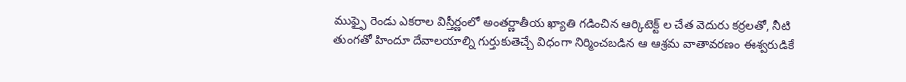ముఫ్ఫై రెండు ఎకరాల విస్తీర్ణంలో అంతర్ణాతీయ ఖ్యాతి గడించిన ఆర్కిటెక్ట్ ల చేత వెదురు కర్రలతో, నీటి తుంగతో హిందూ దేవాలయాల్ని గుర్తుకుతెచ్చే విధంగా నిర్మించబడిన ఆ ఆశ్రమ వాతావరణం ఈశ్వరుడికే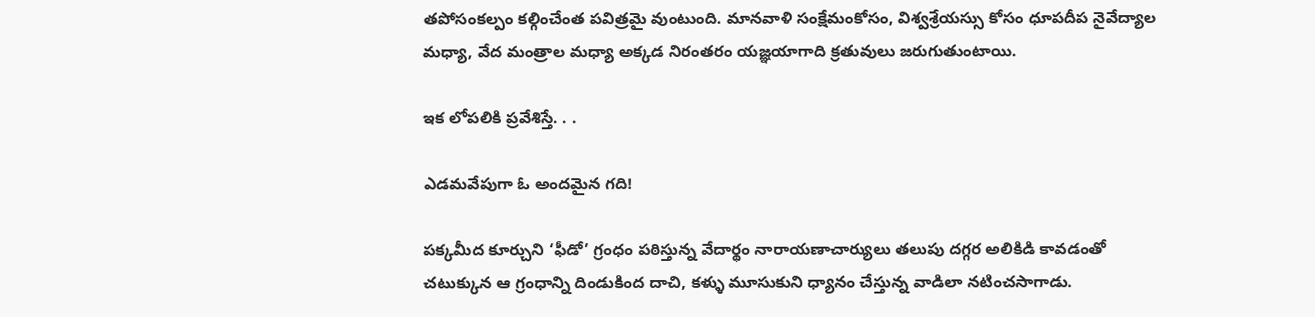తపోసంకల్పం కల్గించేంత పవిత్రమై వుంటుంది. మానవాళి సంక్షేమంకోసం, విశ్వశ్రేయస్సు కోసం ధూపదీప నైవేద్యాల మధ్యా, వేద మంత్రాల మధ్యా అక్కడ నిరంతరం యజ్ఞయాగాది క్రతువులు జరుగుతుంటాయి.

ఇక లోపలికి ప్రవేశిస్తే. . .

ఎడమవేపుగా ఓ అందమైన గది!

పక్కమీద కూర్చుని ‘ఫీడో’ గ్రంధం పఠిస్తున్న వేదార్థం నారాయణాచార్యులు తలుపు దగ్గర అలికిడి కావడంతో చటుక్కున ఆ గ్రంధాన్ని దిండుకింద దాచి, కళ్ళు మూసుకుని ధ్యానం చేస్తున్న వాడిలా నటించసాగాడు.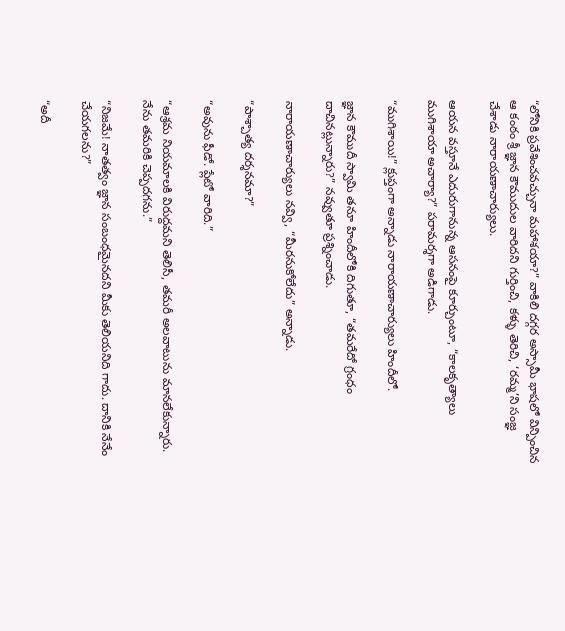“లోనికి ప్రవేశించవచ్చునా మహాశయా?” వాకిలి దగ్గర అస్సామీ భాషలో విన్పించిన ఆ కంఠం శ్రీ జ్ఞాన కౌముదుల వారిదని గుర్తించి, కళ్ళు తెరిచి, ‘రమ్మ’ని సంజ్ఞ చేశాడు నారాయణాచార్యులు.

ఆయన వస్తూనే ఎదురుగానున్న ఆసనంపై కూర్చుంటూ, “కాలకృత్యాలు ముగిశాయా అచార్యా?” పరామర్శగా అడిగాడు.

“ముగిశాయి!” క్లుప్తంగా అన్నాడు నారాయణాచార్యులు హిందీలో.

జ్ఞాన కౌముదీ స్వామి తనూ హిందీలోకి దిగుతూ, “తమరేదో గ్రంధం దాచినట్లున్నారు?” నవ్వుతూ ప్రశ్నించాడు.

నారాయణాచార్యులు నవ్వి, “మీరనుకోలేదు” అన్నాడు.

“పాశ్చాత్య దర్శనమా?”

“అవును ఫీడో. ప్లేటో వారిది.”

“ఆశ్రమ నియమాలకి విరుద్దమని తెలిసీ, తమరీ అలవాటును మానలేకున్నారు. నేను తమరికి చెప్పదగను.”

“నిజమే! నాతత్వం జ్ఞాన సంబంధమైనదని మీకు తెలియనిది గాదు. దానికి నేనేం చేయగలను?”

“అదీ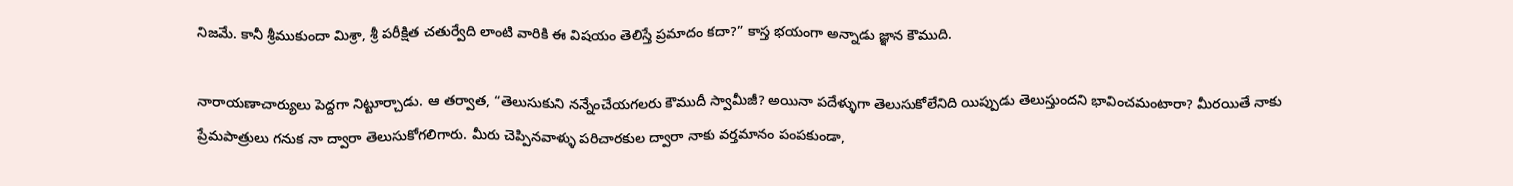నిజమే. కానీ శ్రీముకుందా మిశ్రా, శ్రీ పరీక్షిత చతుర్వేది లాంటి వారికి ఈ విషయం తెలిస్తే ప్రమాదం కదా?” కాస్త భయంగా అన్నాడు జ్ఞాన కౌముది.

నారాయణాచార్యులు పెద్దగా నిట్టూర్చాడు. ఆ తర్వాత, “తెలుసుకుని నన్నేంచేయగలరు కౌముదీ స్వామీజీ? అయినా పదేళ్ళుగా తెలుసుకోలేనిది యిప్పుడు తెలుస్తుందని భావించమంటారా? మీరయితే నాకు ప్రేమపాత్రులు గనుక నా ద్వారా తెలుసుకోగలిగారు. మీరు చెప్పినవాళ్ళు పరిచారకుల ద్వారా నాకు వర్తమానం పంపకుండా,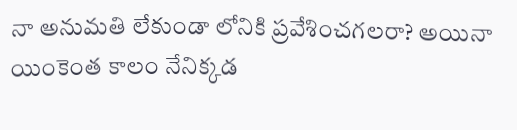నా అనుమతి లేకుండా లోనికి ప్రవేశించగలరా? అయినా యింకెంత కాలం నేనిక్కడ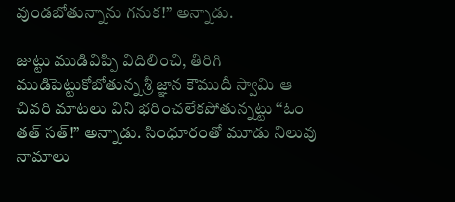వుండబోతున్నాను గనుక!” అన్నాడు.

జుట్టు ముడివిప్పి విదిలించి, తిరిగి ముడిపెట్టుకోబోతున్న శ్రీ జ్ఞాన కౌముదీ స్వామి ఆ చివరి మాటలు విని భరించలేకపోతున్నట్టు “ఓం తత్ సత్!” అన్నాడు. సింధూరంతో మూడు నిలువు నామాలు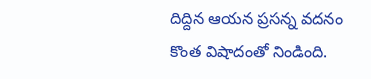దిద్దిన ఆయన ప్రసన్న వదనం కొంత విషాదంతో నిండింది.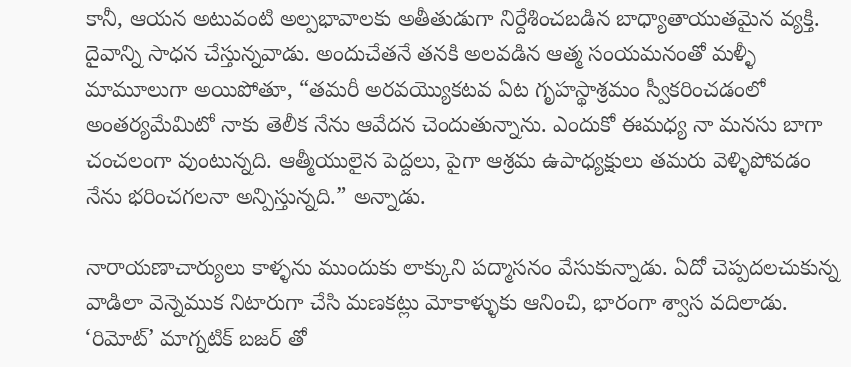కానీ, ఆయన అటువంటి అల్పభావాలకు అతీతుడుగా నిర్దేశించబడిన బాధ్యాతాయుతమైన వ్యక్తి. దైవాన్ని సాధన చేస్తున్నవాడు. అందుచేతనే తనకి అలవడిన ఆత్మ సంయమనంతో మళ్ళీ మామూలుగా అయిపోతూ, “తమరీ అరవయ్యొకటవ ఏట గృహస్థాశ్రమం స్వీకరించడంలో అంతర్యమేమిటో నాకు తెలీక నేను ఆవేదన చెందుతున్నాను. ఎందుకో ఈమధ్య నా మనసు బాగా చంచలంగా వుంటున్నది. ఆత్మీయులైన పెద్దలు, పైగా ఆశ్రమ ఉపాధ్యక్షులు తమరు వెళ్ళిపోవడం నేను భరించగలనా అన్పిస్తున్నది.” అన్నాడు.

నారాయణాచార్యులు కాళ్ళను ముందుకు లాక్కుని పద్మాసనం వేసుకున్నాడు. ఏదో చెప్పదలచుకున్న వాడిలా వెన్నెముక నిటారుగా చేసి మణకట్లు మోకాళ్ళుకు ఆనించి, భారంగా శ్వాస వదిలాడు. ‘రిమోట్’ మాగ్నటిక్ బజర్ తో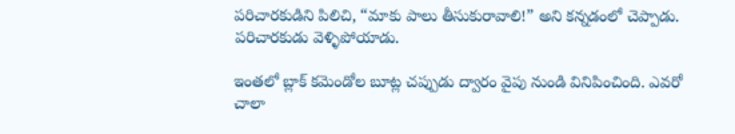పరిచారకుడిని పిలిచి, “మాకు పాలు తీసుకురావాలి!” అని కన్నడంలో చెప్పాడు. పరిచారకుడు వెళ్ళిపోయాడు.

ఇంతలో బ్లాక్ కమెండోల బూట్ల చప్పుడు ద్వారం వైపు నుండి వినిపించింది. ఎవరో చాలా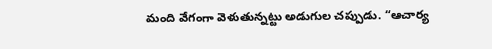మంది వేగంగా వెళుతున్నట్టు అడుగుల చప్పుడు. “ఆచార్య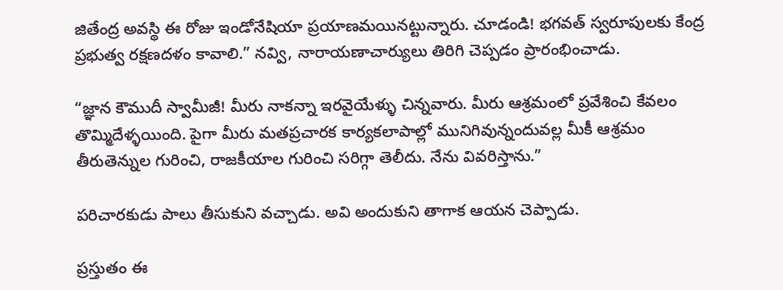జితేంద్ర అవస్థి ఈ రోజు ఇండోనేషియా ప్రయాణమయినట్టున్నారు. చూడండి! భగవత్ స్వరూపులకు కేంద్ర ప్రభుత్వ రక్షణదళం కావాలి.” నవ్వి, నారాయణాచార్యులు తిరిగి చెప్పడం ప్రారంభించాడు.

“జ్ఞాన కౌముదీ స్వామీజీ! మీరు నాకన్నా ఇరవైయేళ్ళు చిన్నవారు. మీరు ఆశ్రమంలో ప్రవేశించి కేవలం తొమ్మిదేళ్ళయింది. పైగా మీరు మతప్రచారక కార్యకలాపాల్లో మునిగివున్నందువల్ల మీకీ ఆశ్రమం తీరుతెన్నుల గురించి, రాజకీయాల గురించి సరిగ్గా తెలీదు. నేను వివరిస్తాను.”

పరిచారకుడు పాలు తీసుకుని వచ్చాడు. అవి అందుకుని తాగాక ఆయన చెప్పాడు.

ప్రస్తుతం ఈ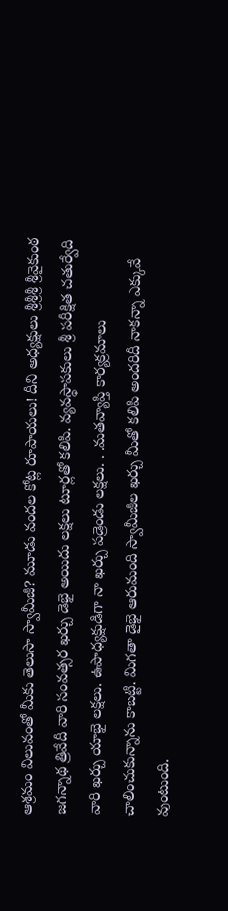ఆశ్రమం విలువంతో మీకు తెలుసా స్వామీజీ? మూడు వందల కోట్ల రూపాయలు! దీని అధ్యక్షులు శ్రీశ్రీశ్రీ శ్రీవైకుంఠ జగన్నాథ త్రివేదీ వారి సంవత్సర ఖర్చు డెభై అయిదు లక్షలు టూర్లతో కలిపి. వ్యవస్థాపకులు శ్రీ పరీక్షిత చతుర్వేది వారి ఖర్చు యాభై లక్షలు. ఉపాధ్యక్షుడిగా నా ఖర్చు పడ్రెండు లక్షలు. . .మతవ్యాప్తి కార్యక్రమాలు చాలించుకున్నాను కాబట్టి. మిగతా డైభై ఆరుమంది స్వామీజీల ఖర్చు మీతో కలిపి అందరిదీ నాకన్నా ఎక్కువే వుంటుంది.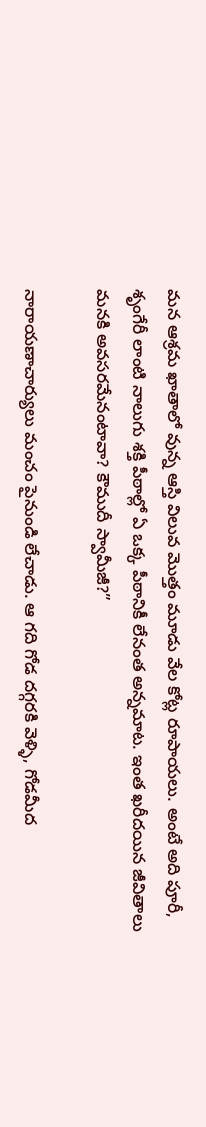మన ఆశ్రమ ఖాతాలో వున్న ఆస్తి విలువ మొత్తం మూడు వేల కోట్ల రూపాయలు. అంటే అది పూరీ, శృంగేరీ లాంటి నాలుగు శక్తి పీఠాల్లో ఏ ఒక్క పీఠానికీ లేనంత అన్నమాట. ఇంత ఖరీదయిన జీవితాలు మనకి అవసరమేనంటావా? కౌముదీ స్వామీజీ?”

నారాయణాచార్యులు మంచం పైనుండి లేచాడు. ఆ గది గోడ దగ్గరకి వెళ్ళి, గోడమీద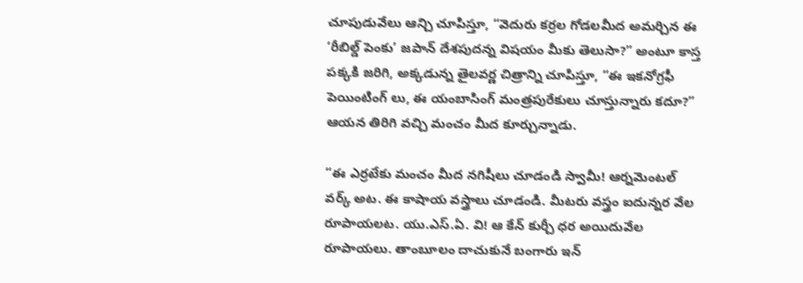చూపుడువేలు ఆన్చి చూపిస్తూ, “వెదురు కర్రల గోడలమీద అమర్చిన ఈ ‘రీబిల్డ్ పెంకు’ జపాన్ దేశపుదన్న విషయం మీకు తెలుసా?” అంటూ కాస్త పక్కకి జరిగి, అక్కడున్న తైలవర్ణ చిత్రాన్ని చూపిస్తూ, “ఈ ఇకనోగ్రఫీ పెయింటింగ్ లు, ఈ యంబాసింగ్ మంత్రపురేకులు చూస్తున్నారు కదూ?” ఆయన తిరిగి వచ్చి మంచం మీద కూర్చున్నాడు.

“ఈ ఎర్రటేకు మంచం మీద నగిషీలు చూడండి స్వామీ! ఆర్నమెంటల్ వర్క్ అట. ఈ కాషాయ వస్త్రాలు చూడండి. మీటరు వస్త్రం ఐదున్నర వేల రూపాయలట. యు.ఎస్.ఏ. వి! ఆ కేన్ కుర్చీ ధర అయిదువేల రూపాయలు. తాంబూలం దాచుకునే బంగారు ఇన్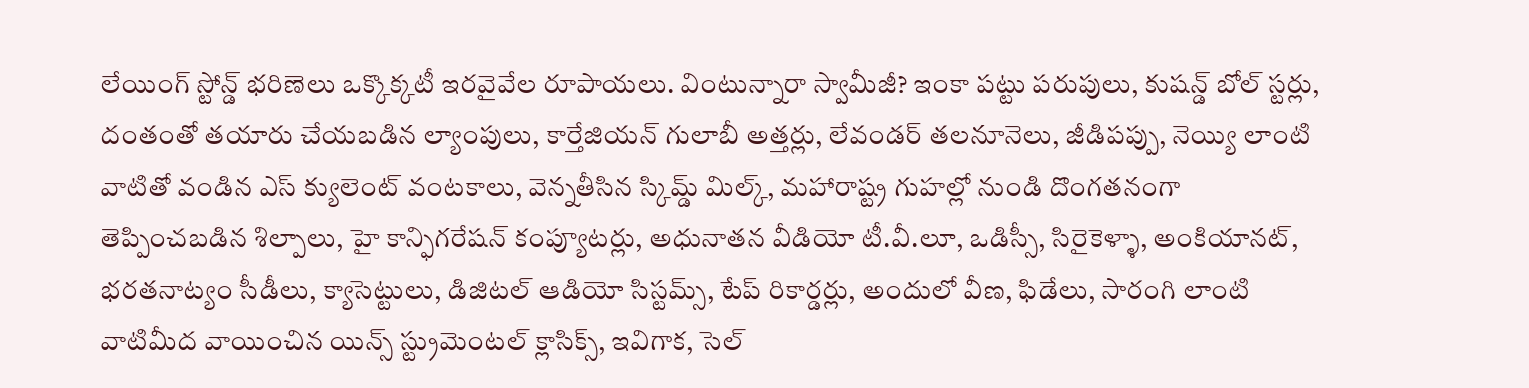లేయింగ్ స్టోన్డ్ భరిణెలు ఒక్కొక్కటీ ఇరవైవేల రూపాయలు. వింటున్నారా స్వామీజీ? ఇంకా పట్టు పరుపులు, కుషన్డ్ బోల్ స్టర్లు, దంతంతో తయారు చేయబడిన ల్యాంపులు, కార్తేజియన్ గులాబీ అత్తర్లు, లేవండర్ తలనూనెలు, జీడిపప్పు, నెయ్యి లాంటి వాటితో వండిన ఎస్ క్యులెంట్ వంటకాలు, వెన్నతీసిన స్కిమ్డ్ మిల్క్, మహారాష్ట్ర గుహల్లో నుండి దొంగతనంగా తెప్పించబడిన శిల్పాలు, హై కాన్ఫిగరేషన్ కంప్యూటర్లు, అధునాతన వీడియో టీ.వీ.లూ, ఒడిస్సీ, సిరైకెళ్ళా, అంకియానట్, భరతనాట్యం సీడీలు, క్యాసెట్టులు, డిజిటల్ ఆడియో సిస్టమ్స్, టేప్ రికార్డర్లు, అందులో వీణ, ఫిడేలు, సారంగి లాంటి వాటిమీద వాయించిన యిన్స్ స్ట్రుమెంటల్ క్లాసిక్స్, ఇవిగాక, సెల్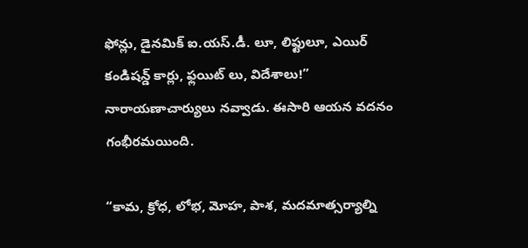ఫోన్లు, డైనమిక్ ఐ.యస్.డీ. లూ, లిఫ్టులూ, ఎయిర్ కండిషన్డ్ కార్లు, ఫ్లయిట్ లు, విదేశాలు!” నారాయణాచార్యులు నవ్వాడు. ఈసారి ఆయన వదనం గంభీరమయింది.

“కామ, క్రోధ, లోభ, మోహ, పాశ, మదమాత్సర్యాల్ని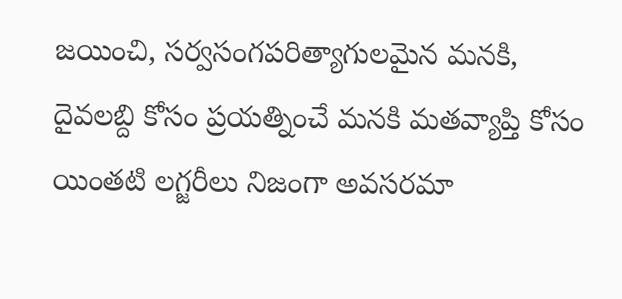జయించి, సర్వసంగపరిత్యాగులమైన మనకి, దైవలబ్ది కోసం ప్రయత్నించే మనకి మతవ్యాప్తి కోసం యింతటి లగ్జరీలు నిజంగా అవసరమా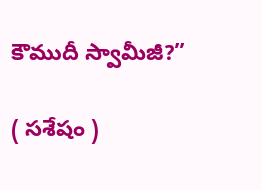కౌముదీ స్వామీజీ?”

( సశేషం )